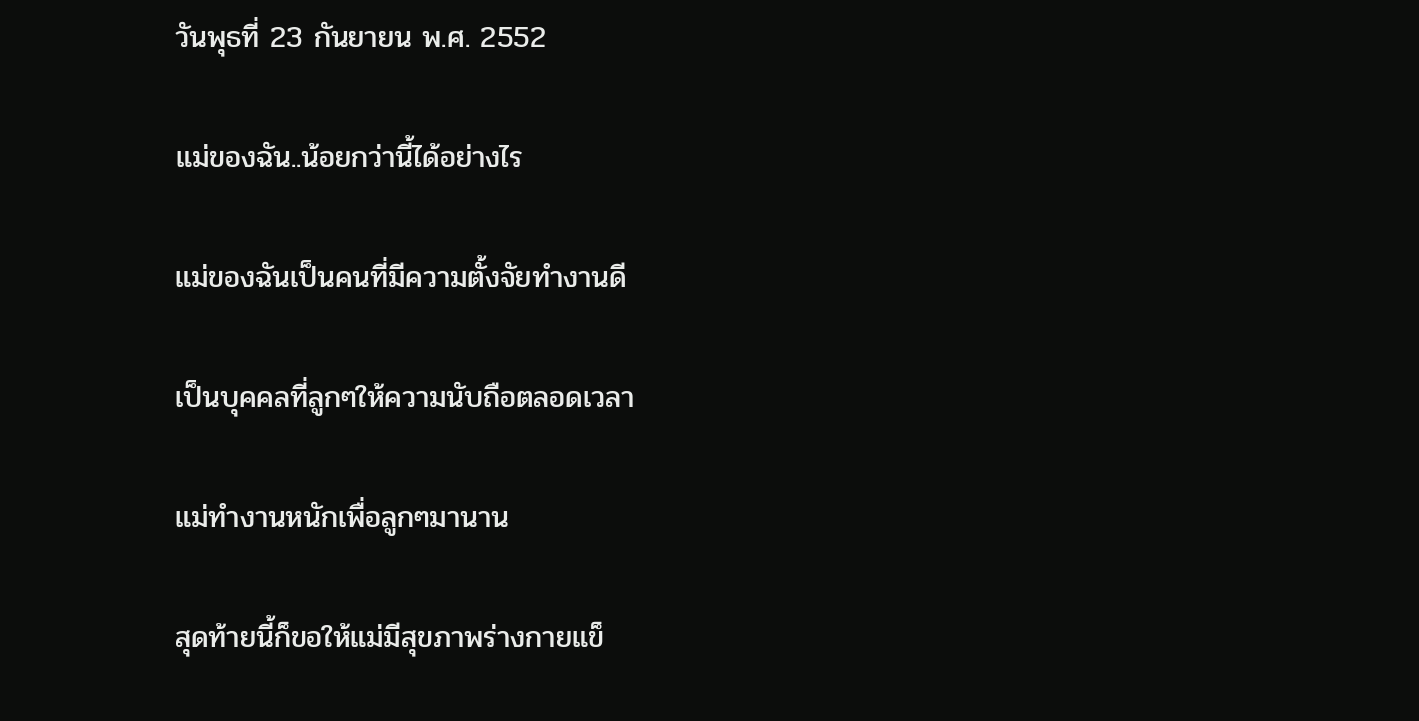วันพุธที่ 23 กันยายน พ.ศ. 2552

แม่ของฉัน..น้อยกว่านี้ได้อย่างไร

แม่ของฉันเป็นคนที่มีความตั้งจัยทำงานดี

เป็นบุคคลที่ลูกๆให้ความนับถือตลอดเวลา

แม่ทำงานหนักเพื่อลูกๆมานาน

สุดท้ายนี้ก็ขอให้แม่มีสุขภาพร่างกายแข็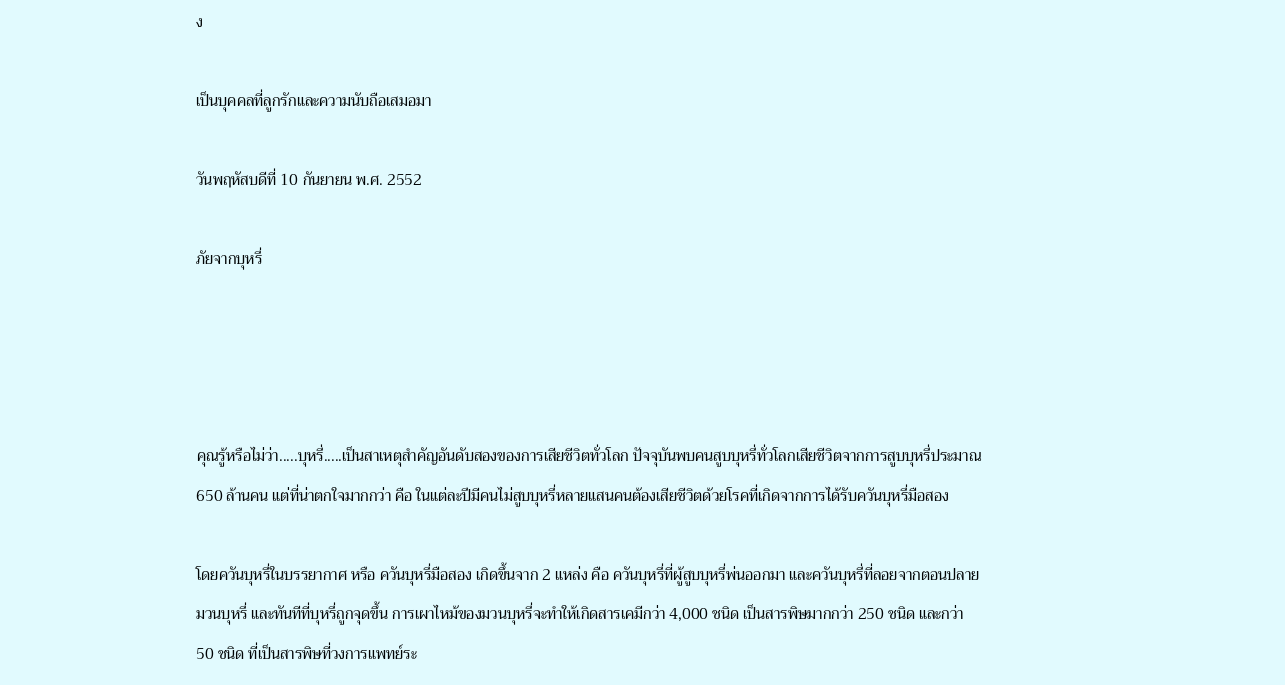ง

เป็นบุคคลที่ลูกรักและความนับถือเสมอมา

วันพฤหัสบดีที่ 10 กันยายน พ.ศ. 2552

ภัยจากบุหรี่




คุณรู้หรือไม่ว่า.....บุหรี่.....เป็นสาเหตุสำคัญอันดับสองของการเสียชีวิตทั่วโลก ปัจจุบันพบคนสูบบุหรี่ทั่วโลกเสียชีวิตจากการสูบบุหรี่ประมาณ 650 ล้านคน แต่ที่น่าตกใจมากกว่า คือ ในแต่ละปีมีคนไม่สูบบุหรี่หลายแสนคนต้องเสียชีวิตด้วยโรคที่เกิดจากการได้รับควันบุหรี่มือสอง

โดยควันบุหรี่ในบรรยากาศ หรือ ควันบุหรี่มือสอง เกิดขึ้นจาก 2 แหล่ง คือ ควันบุหรี่ที่ผู้สูบบุหรี่พ่นออกมา และควันบุหรี่ที่ลอยจากตอนปลายมวนบุหรี่ และทันทีที่บุหรี่ถูกจุดขึ้น การเผาไหม้ของมวนบุหรี่จะทำให้เกิดสารเคมีกว่า 4,000 ชนิด เป็นสารพิษมากกว่า 250 ชนิด และกว่า 50 ชนิด ที่เป็นสารพิษที่วงการแพทย์ระ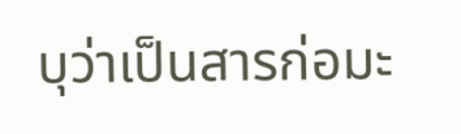บุว่าเป็นสารก่อมะ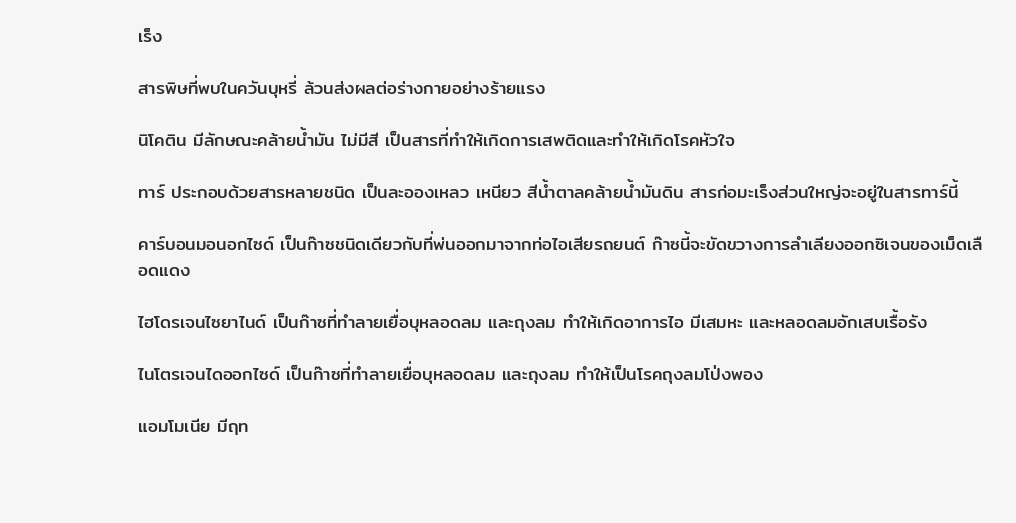เร็ง

สารพิษที่พบในควันบุหรี่ ล้วนส่งผลต่อร่างกายอย่างร้ายแรง

นิโคติน มีลักษณะคล้ายน้ำมัน ไม่มีสี เป็นสารที่ทำให้เกิดการเสพติดและทำให้เกิดโรคหัวใจ

ทาร์ ประกอบด้วยสารหลายชนิด เป็นละอองเหลว เหนียว สีน้ำตาลคล้ายน้ำมันดิน สารก่อมะเร็งส่วนใหญ่จะอยู่ในสารทาร์นี้

คาร์บอนมอนอกไซด์ เป็นก๊าซชนิดเดียวกับที่พ่นออกมาจากท่อไอเสียรถยนต์ ก๊าซนี้จะขัดขวางการลำเลียงออกซิเจนของเม็ดเลือดแดง

ไฮโดรเจนไซยาไนด์ เป็นก๊าซที่ทำลายเยื่อบุหลอดลม และถุงลม ทำให้เกิดอาการไอ มีเสมหะ และหลอดลมอักเสบเรื้อรัง

ไนโตรเจนไดออกไซด์ เป็นก๊าซที่ทำลายเยื่อบุหลอดลม และถุงลม ทำให้เป็นโรคถุงลมโป่งพอง

แอมโมเนีย มีฤท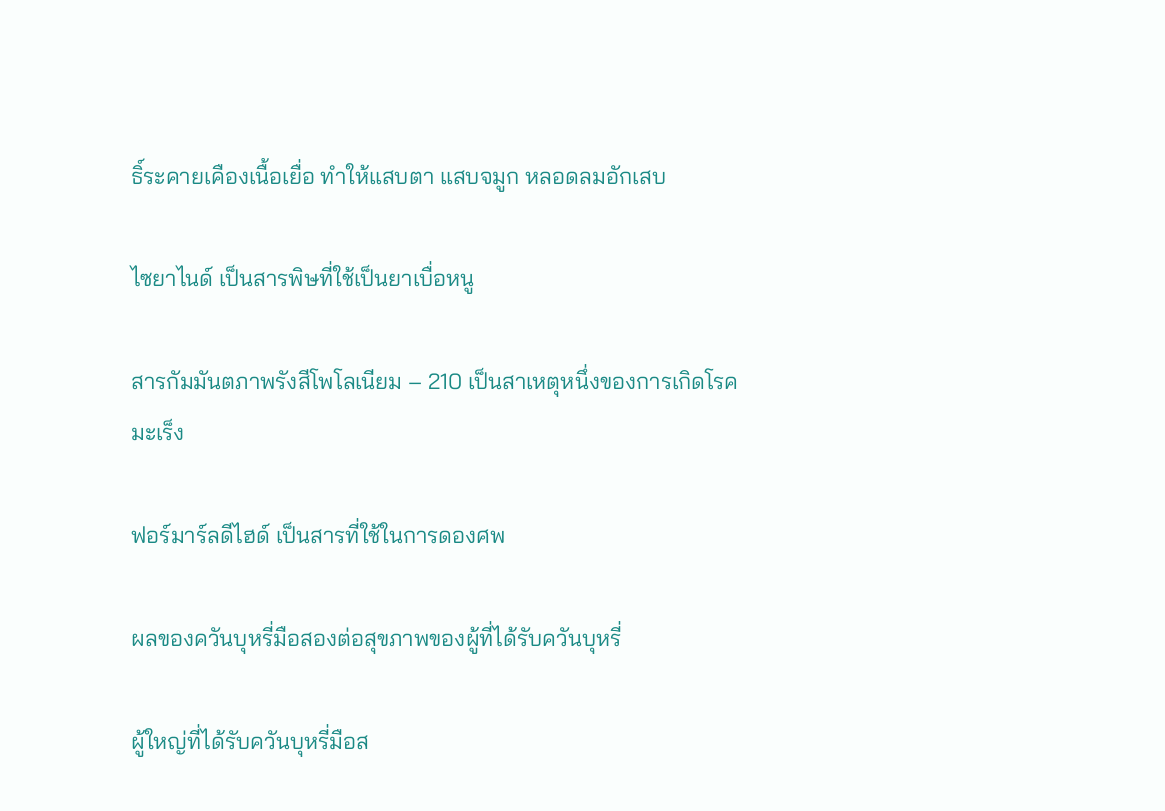ธิ์ระคายเคืองเนื้อเยื่อ ทำให้แสบตา แสบจมูก หลอดลมอักเสบ

ไซยาไนด์ เป็นสารพิษที่ใช้เป็นยาเบื่อหนู

สารกัมมันตภาพรังสีโพโลเนียม – 210 เป็นสาเหตุหนึ่งของการเกิดโรคมะเร็ง

ฟอร์มาร์ลดีไฮด์ เป็นสารที่ใช้ในการดองศพ

ผลของควันบุหรี่มือสองต่อสุขภาพของผู้ที่ได้รับควันบุหรี่

ผู้ใหญ่ที่ได้รับควันบุหรี่มือส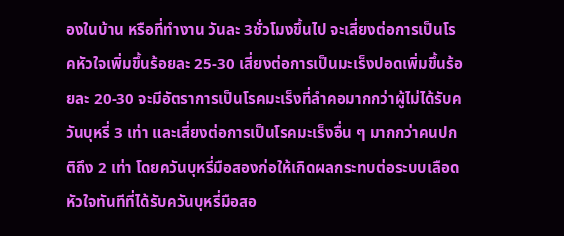องในบ้าน หรือที่ทำงาน วันละ 3ชั่วโมงขึ้นไป จะเสี่ยงต่อการเป็นโรคหัวใจเพิ่มขึ้นร้อยละ 25-30 เสี่ยงต่อการเป็นมะเร็งปอดเพิ่มขึ้นร้อยละ 20-30 จะมีอัตราการเป็นโรคมะเร็งที่ลำคอมากกว่าผู้ไม่ได้รับควันบุหรี่ 3 เท่า และเสี่ยงต่อการเป็นโรคมะเร็งอื่น ๆ มากกว่าคนปกติถึง 2 เท่า โดยควันบุหรี่มือสองก่อให้เกิดผลกระทบต่อระบบเลือดหัวใจทันทีที่ได้รับควันบุหรี่มือสอ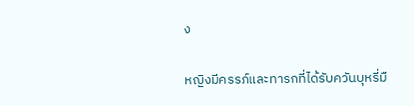ง

หญิงมีครรภ์และทารกที่ได้รับควันบุหรี่มื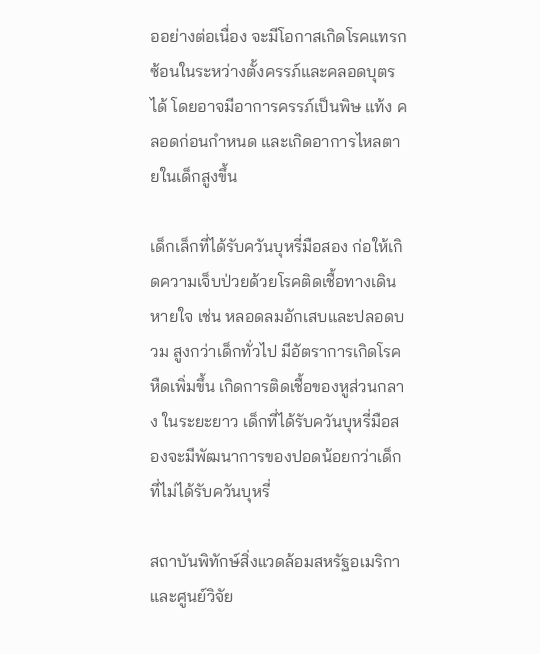ออย่างต่อเนื่อง จะมีโอกาสเกิดโรคแทรกซ้อนในระหว่างตั้งครรภ์และคลอดบุตรได้ โดยอาจมีอาการครรภ์เป็นพิษ แท้ง คลอดก่อนกำหนด และเกิดอาการไหลตายในเด็กสูงขึ้น

เด็กเล็กที่ได้รับควันบุหรี่มือสอง ก่อให้เกิดความเจ็บป่วยด้วยโรคติดเชื้อทางเดินหายใจ เช่น หลอดลมอักเสบและปลอดบวม สูงกว่าเด็กทั่วไป มีอัตราการเกิดโรคหืดเพิ่มขึ้น เกิดการติดเชื้อของหูส่วนกลาง ในระยะยาว เด็กที่ได้รับควันบุหรี่มือสองจะมีพัฒนาการของปอดน้อยกว่าเด็กที่ไม่ได้รับควันบุหรี่

สถาบันพิทักษ์สิ่งแวดล้อมสหรัฐอเมริกา และศูนย์วิจัย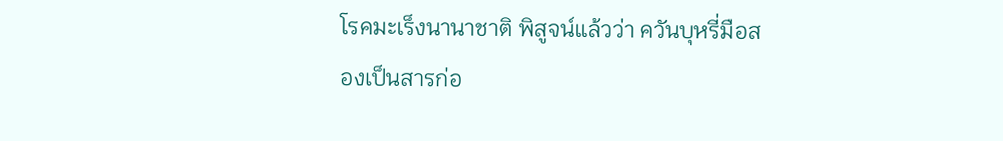โรคมะเร็งนานาชาติ พิสูจน์แล้วว่า ควันบุหรี่มือสองเป็นสารก่อ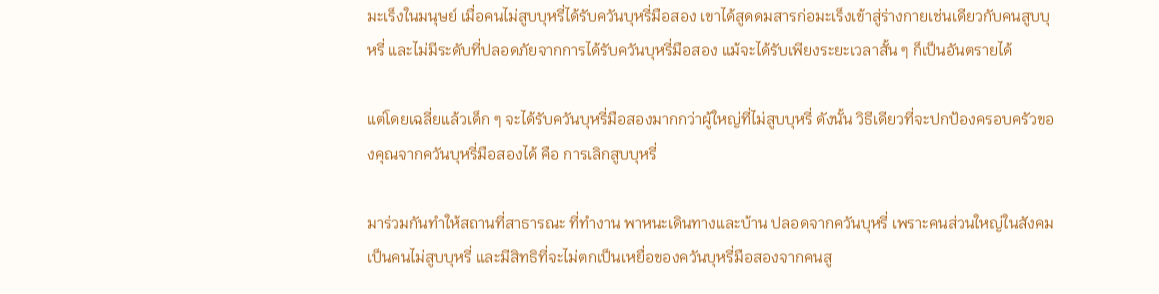มะเร็งในมนุษย์ เมื่อคนไม่สูบบุหรี่ได้รับควันบุหรี่มือสอง เขาได้สูดดมสารก่อมะเร็งเข้าสู่ร่างกายเช่นเดียวกับคนสูบบุหรี่ และไม่มีระดับที่ปลอดภัยจากการได้รับควันบุหรี่มือสอง แม้จะได้รับเพียงระยะเวลาสั้น ๆ ก็เป็นอันตรายได้

แต่โดยเฉลี่ยแล้วเด็ก ๆ จะได้รับควันบุหรี่มือสองมากกว่าผู้ใหญ่ที่ไม่สูบบุหรี่ ดังนั้น วิธีเดียวที่จะปกป้องครอบครัวของคุณจากควันบุหรี่มือสองได้ คือ การเลิกสูบบุหรี่

มาร่วมกันทำให้สถานที่สาธารณะ ที่ทำงาน พาหนะเดินทางและบ้าน ปลอดจากควันบุหรี่ เพราะคนส่วนใหญ่ในสังคมเป็นคนไม่สูบบุหรี่ และมีสิทธิที่จะไม่ตกเป็นเหยื่อของควันบุหรี่มือสองจากคนสู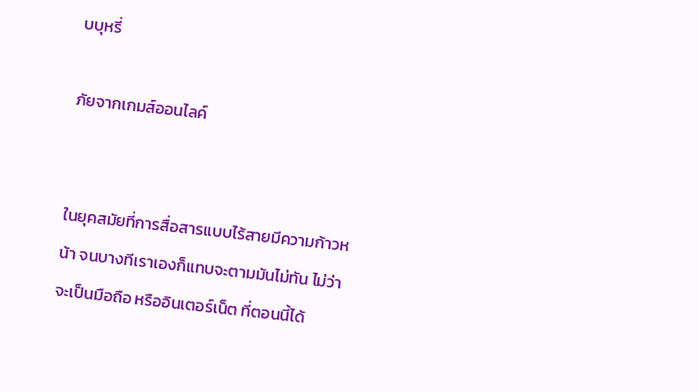บบุหรี่

ภัยจากเกมส์ออนไลค์


ในยุคสมัยที่การสื่อสารแบบไร้สายมีความก้าวหน้า จนบางทีเราเองก็แทบจะตามมันไม่ทัน ไม่ว่าจะเป็นมือถือ หรืออินเตอร์เน็ต ที่ตอนนี้ได้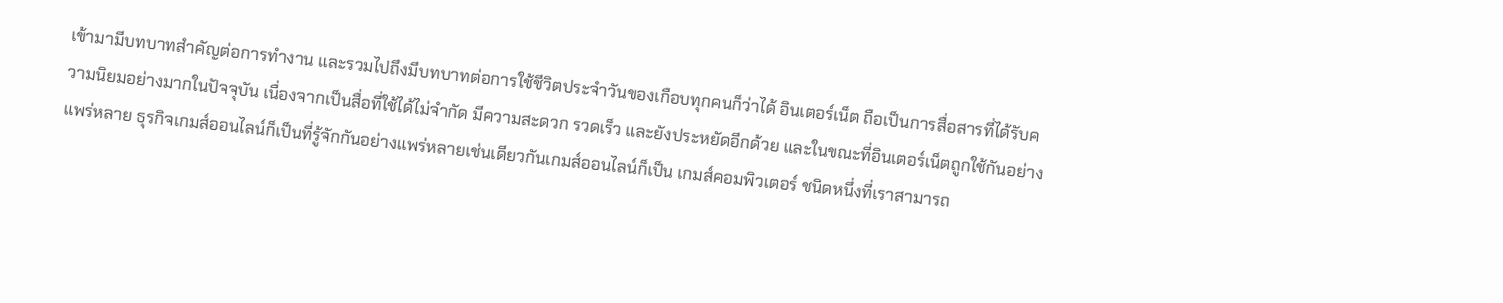เข้ามามีบทบาทสำคัญต่อการทำงาน และรวมไปถึงมีบทบาทต่อการใช้ชีวิตประจำวันของเกือบทุกคนก็ว่าได้ อินเตอร์เน็ต ถือเป็นการสื่อสารที่ได้รับความนิยมอย่างมากในปัจจุบัน เนื่องจากเป็นสื่อที่ใช้ได้ไม่จำกัด มีความสะดวก รวดเร็ว และยังประหยัดอีกด้วย และในขณะที่อินเตอร์เน็ตถูกใช้กันอย่างแพร่หลาย ธุรกิจเกมส์ออนไลน์ก็เป็นที่รู้จักกันอย่างแพร่หลายเช่นเดียวกันเกมส์ออนไลน์ก็เป็น เกมส์คอมพิวเตอร์ ชนิดหนึ่งที่เราสามารถ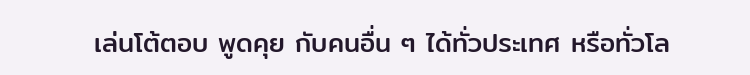เล่นโต้ตอบ พูดคุย กับคนอื่น ๆ ได้ทั่วประเทศ หรือทั่วโล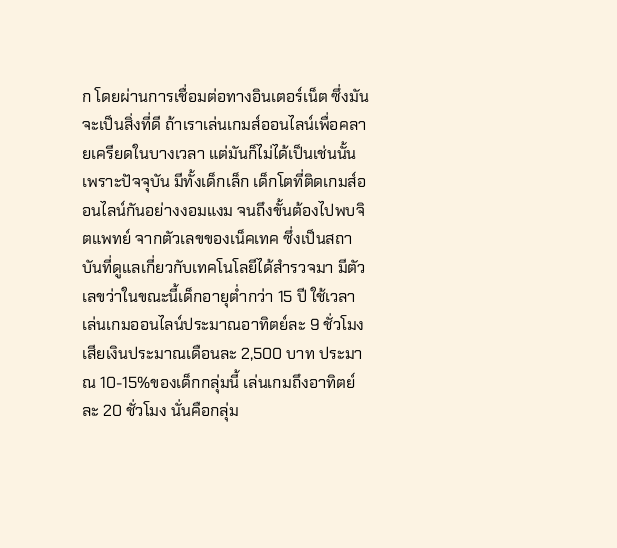ก โดยผ่านการเชื่อมต่อทางอินเตอร์เน็ต ซึ่งมันจะเป็นสิ่งที่ดี ถ้าเราเล่นเกมส์ออนไลน์เพื่อคลายเครียดในบางเวลา แต่มันก็ไม่ได้เป็นเช่นนั้น เพราะปัจจุบัน มีทั้งเด็กเล็ก เด็กโตที่ติดเกมส์ออนไลน์กันอย่างงอมแงม จนถึงขั้นต้องไปพบจิตแพทย์ จากตัวเลขของเน็คเทค ซึ่งเป็นสถาบันที่ดูแลเกี่ยวกับเทคโนโลยีได้สำรวจมา มีตัวเลขว่าในขณะนี้เด็กอายุต่ำกว่า 15 ปี ใช้เวลาเล่นเกมออนไลน์ประมาณอาทิตย์ละ 9 ชั่วโมง เสียเงินประมาณเดือนละ 2,500 บาท ประมาณ 10-15%ของเด็กกลุ่มนี้ เล่นเกมถึงอาทิตย์ละ 20 ชั่วโมง นั่นคือกลุ่ม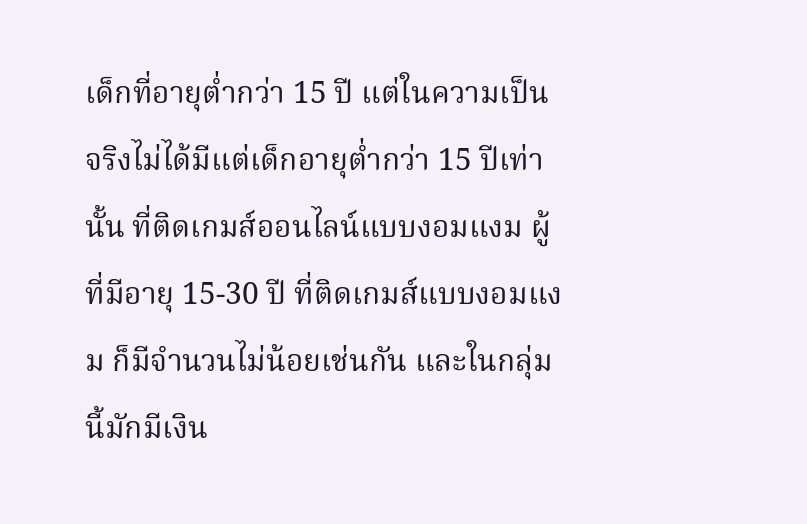เด็กที่อายุต่ำกว่า 15 ปี แต่ในความเป็นจริงไม่ได้มีแต่เด็กอายุต่ำกว่า 15 ปีเท่านั้น ที่ติดเกมส์ออนไลน์แบบงอมแงม ผู้ที่มีอายุ 15-30 ปี ที่ติดเกมส์แบบงอมแงม ก็มีจำนวนไม่น้อยเช่นกัน และในกลุ่มนี้มักมีเงิน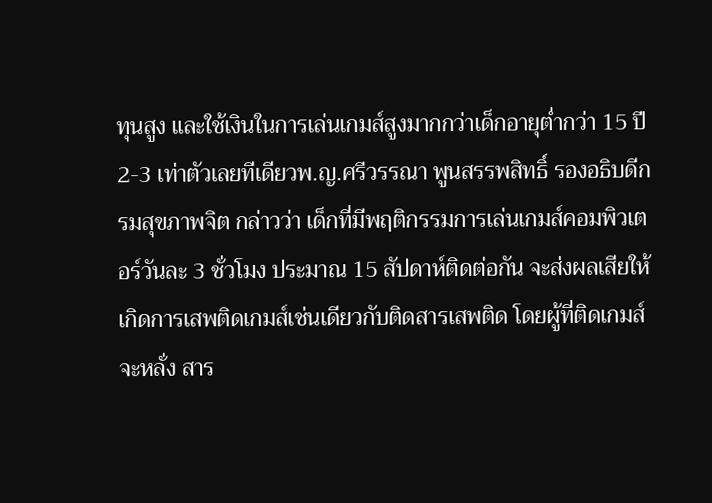ทุนสูง และใช้เงินในการเล่นเกมส์สูงมากกว่าเด็กอายุต่ำกว่า 15 ปี 2-3 เท่าตัวเลยทีเดียวพ.ญ.ศรีวรรณา พูนสรรพสิทธิ์ รองอธิบดีกรมสุขภาพจิต กล่าวว่า เด็กที่มีพฤติกรรมการเล่นเกมส์คอมพิวเตอร์วันละ 3 ชั่วโมง ประมาณ 15 สัปดาห์ติดต่อกัน จะส่งผลเสียให้เกิดการเสพติดเกมส์เช่นเดียวกับติดสารเสพติด โดยผู้ที่ติดเกมส์จะหลั่ง สาร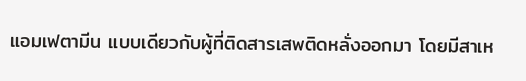แอมเฟตามีน แบบเดียวกับผู้ที่ติดสารเสพติดหลั่งออกมา โดยมีสาเห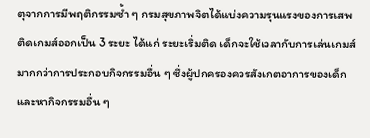ตุจากการมีพฤติกรรมซ้ำ ๆ กรมสุขภาพจิตได้แบ่งความรุนแรงของการเสพติดเกมส์ออกเป็น 3 ระยะ ได้แก่ ระยะเริ่มติด เด็กจะใช้เวลากับการเล่นเกมส์มากกว่าการประกอบกิจกรรมอื่น ๆ ซึ่งผู้ปกครองควรสังเกตอาการของเด็ก และหากิจกรรมอื่น ๆ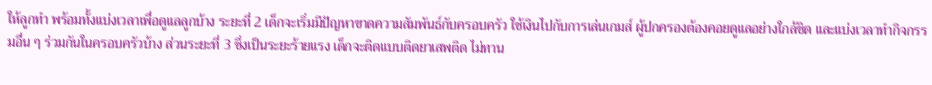ให้ลูกทำ พร้อมทั้งแบ่งเวลาเพื่อดูแลลูกบ้าง ระยะที่ 2 เด็กจะเริ่มมีปัญหาขาดความสัมพันธ์กับครอบครัว ใช้เงินไปกับการเล่นเกมส์ ผู้ปกครองต้องคอยดูแลอย่างใกล้ชิด และแบ่งเวลาทำกิจกรรมอื่น ๆ ร่วมกันในครอบครัวบ้าง ส่วนระยะที่ 3 ซึ่งเป็นระยะร้ายแรง เด็กจะติดแบบติดยาเสพติด ไม่ทาน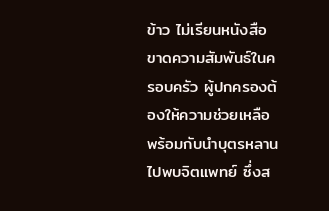ข้าว ไม่เรียนหนังสือ ขาดความสัมพันธ์ในครอบครัว ผู้ปกครองต้องให้ความช่วยเหลือ พร้อมกับนำบุตรหลานไปพบจิตแพทย์ ซึ่งส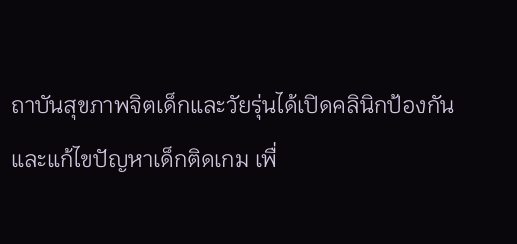ถาบันสุขภาพจิตเด็กและวัยรุ่นได้เปิดคลินิกป้องกันและแก้ไขปัญหาเด็กติดเกม เพื่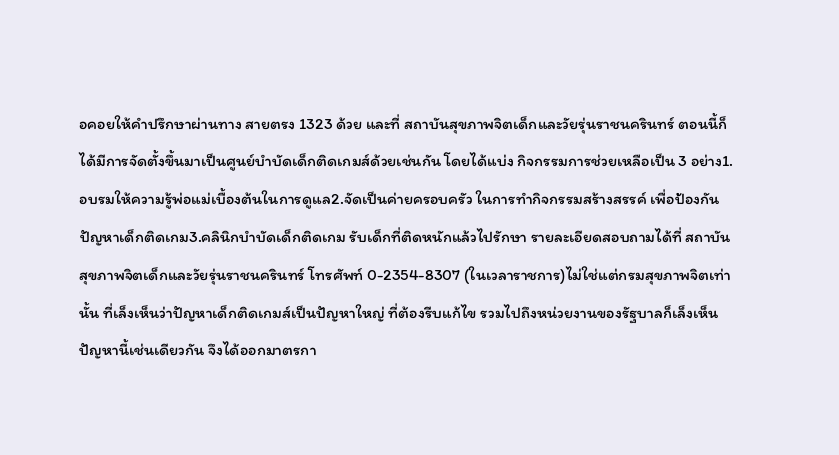อคอยให้คำปรึกษาผ่านทาง สายตรง 1323 ด้วย และที่ สถาบันสุขภาพจิตเด็กและวัยรุ่นราชนครินทร์ ตอนนี้ก็ได้มีการจัดตั้งขึ้นมาเป็นศูนย์บำบัดเด็กติดเกมส์ด้วยเช่นกัน โดยได้แบ่ง กิจกรรมการช่วยเหลือเป็น 3 อย่าง1.อบรมให้ความรู้พ่อแม่เบื้องต้นในการดูแล2.จัดเป็นค่ายครอบครัว ในการทำกิจกรรมสร้างสรรค์ เพื่อป้องกันปัญหาเด็กติดเกม3.คลินิกบำบัดเด็กติดเกม รับเด็กที่ติดหนักแล้วไปรักษา รายละเอียดสอบถามได้ที่ สถาบันสุขภาพจิตเด็กและวัยรุ่นราชนครินทร์ โทรศัพท์ 0-2354-8307 (ในเวลาราชการ)ไม่ใช่แต่กรมสุขภาพจิตเท่านั้น ที่เล็งเห็นว่าปัญหาเด็กติดเกมส์เป็นปัญหาใหญ่ ที่ต้องรีบแก้ไข รวมไปถึงหน่วยงานของรัฐบาลก็เล็งเห็นปัญหานี้เช่นเดียวกัน จึงได้ออกมาตรกา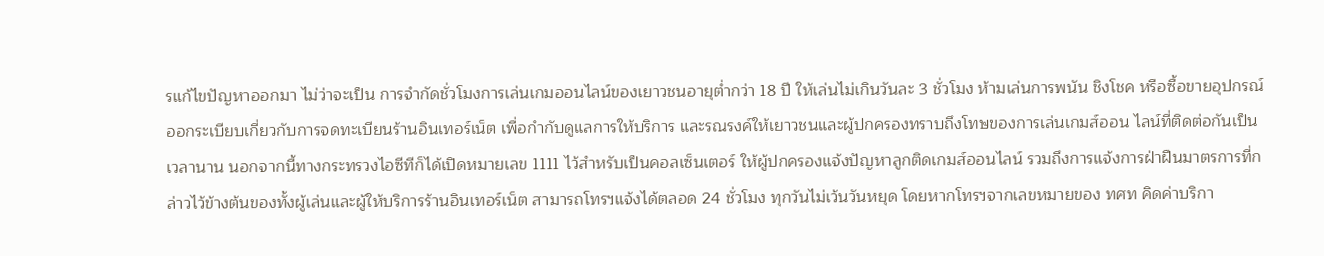รแก้ไขปัญหาออกมา ไม่ว่าจะเป็น การจำกัดชั่วโมงการเล่นเกมออนไลน์ของเยาวชนอายุต่ำกว่า 18 ปี ให้เล่นไม่เกินวันละ 3 ชั่วโมง ห้ามเล่นการพนัน ชิงโชค หรือซื้อขายอุปกรณ์ ออกระเบียบเกี่ยวกับการจดทะเบียนร้านอินเทอร์เน็ต เพื่อกำกับดูแลการให้บริการ และรณรงค์ให้เยาวชนและผู้ปกครองทราบถึงโทษของการเล่นเกมส์ออน ไลน์ที่ติดต่อกันเป็นเวลานาน นอกจากนี้ทางกระทรวงไอซีทีก็ได้เปิดหมายเลข 1111 ไว้สำหรับเป็นคอลเซ็นเตอร์ ให้ผู้ปกครองแจ้งปัญหาลูกติดเกมส์ออนไลน์ รวมถึงการแจ้งการฝ่าฝืนมาตรการที่กล่าวไว้ข้างต้นของทั้งผู้เล่นและผู้ให้บริการร้านอินเทอร์เน็ต สามารถโทรฯแจ้งได้ตลอด 24 ชั่วโมง ทุกวันไม่เว้นวันหยุด โดยหากโทรฯจากเลขหมายของ ทศท คิดค่าบริกา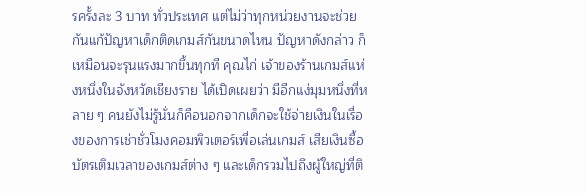รครั้งละ 3 บาท ทั่วประเทศ แต่ไม่ว่าทุกหน่วยงานจะช่วยกันแก้ปัญหาเด็กติดเกมส์กันขนาดไหน ปัญหาดังกล่าว ก็เหมือนจะรุนแรงมากขึ้นทุกที คุณไก่ เจ้าของร้านเกมส์แห่งหนึ่งในจังหวัดเชียงราย ได้เปิดเผยว่า มีอีกแง่มุมหนึ่งที่หลาย ๆ คนยังไม่รู้นั่นก็คือนอกจากเด็กจะใช้จ่ายเงินในเรื่องของการเช่าชั่วโมงคอมพิวเตอร์เพื่อเล่นเกมส์ เสียเงินซื้อบัตรเติมเวลาของเกมส์ต่าง ๆ และเด็กรวมไปถึงผู้ใหญ่ที่ติ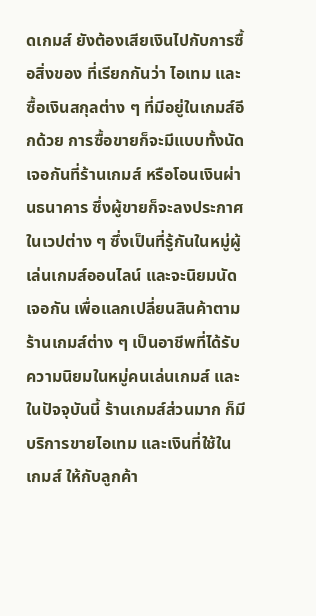ดเกมส์ ยังต้องเสียเงินไปกับการซื้อสิ่งของ ที่เรียกกันว่า ไอเทม และซื้อเงินสกุลต่าง ๆ ที่มีอยู่ในเกมส์อีกด้วย การซื้อขายก็จะมีแบบทั้งนัดเจอกันที่ร้านเกมส์ หรือโอนเงินผ่านธนาคาร ซึ่งผู้ขายก็จะลงประกาศในเวปต่าง ๆ ซึ่งเป็นที่รู้กันในหมู่ผู้เล่นเกมส์ออนไลน์ และจะนิยมนัดเจอกัน เพื่อแลกเปลี่ยนสินค้าตามร้านเกมส์ต่าง ๆ เป็นอาชีพที่ได้รับความนิยมในหมู่คนเล่นเกมส์ และในปัจจุบันนี้ ร้านเกมส์ส่วนมาก ก็มีบริการขายไอเทม และเงินที่ใช้ในเกมส์ ให้กับลูกค้า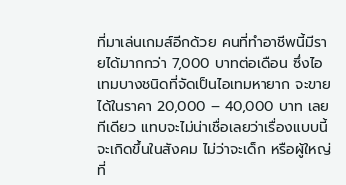ที่มาเล่นเกมส์อีกด้วย คนที่ทำอาชีพนี้มีรายได้มากกว่า 7,000 บาทต่อเดือน ซึ่งไอเทมบางชนิดที่จัดเป็นไอเทมหายาก จะขายได้ในราคา 20,000 – 40,000 บาท เลยทีเดียว แทบจะไม่น่าเชื่อเลยว่าเรื่องแบบนี้จะเกิดขึ้นในสังคม ไม่ว่าจะเด็ก หรือผู้ใหญ่ ที่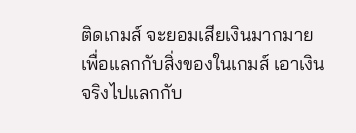ติดเกมส์ จะยอมเสียเงินมากมายเพื่อแลกกับสิ่งของในเกมส์ เอาเงินจริงไปแลกกับ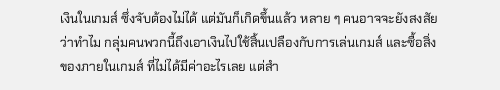เงินในเกมส์ ซึ่งจับต้องไม่ได้ แต่มันก็เกิดขึ้นแล้ว หลาย ๆ คนอาจจะยังสงสัยว่าทำไม กลุ่มคนพวกนี้ถึงเอาเงินไปใช้สิ้นเปลืองกับการเล่นเกมส์ และซื้อสิ่งของภายในเกมส์ ที่ไม่ได้มีค่าอะไรเลย แต่สำ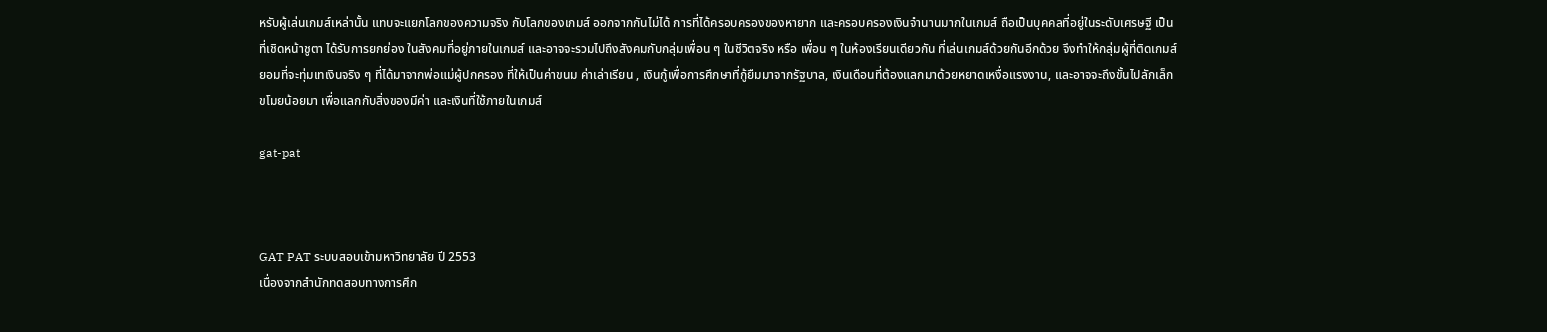หรับผู้เล่นเกมส์เหล่านั้น แทบจะแยกโลกของความจริง กับโลกของเกมส์ ออกจากกันไม่ได้ การที่ได้ครอบครองของหายาก และครอบครองเงินจำนานมากในเกมส์ ถือเป็นบุคคลที่อยู่ในระดับเศรษฐี เป็นที่เชิดหน้าชูตา ได้รับการยกย่อง ในสังคมที่อยู่ภายในเกมส์ และอาจจะรวมไปถึงสังคมกับกลุ่มเพื่อน ๆ ในชีวิตจริง หรือ เพื่อน ๆ ในห้องเรียนเดียวกัน ที่เล่นเกมส์ด้วยกันอีกด้วย จึงทำให้กลุ่มผู้ที่ติดเกมส์ยอมที่จะทุ่มเทเงินจริง ๆ ที่ได้มาจากพ่อแม่ผู้ปกครอง ที่ให้เป็นค่าขนม ค่าเล่าเรียน , เงินกู้เพื่อการศึกษาที่กู้ยืมมาจากรัฐบาล, เงินเดือนที่ต้องแลกมาด้วยหยาดเหงื่อแรงงาน, และอาจจะถึงขั้นไปลักเล็กขโมยน้อยมา เพื่อแลกกับสิ่งของมีค่า และเงินที่ใช้ภายในเกมส์

gat-pat



GAT PAT ระบบสอบเข้ามหาวิทยาลัย ปี 2553
เนื่องจากสำนักทดสอบทางการศึก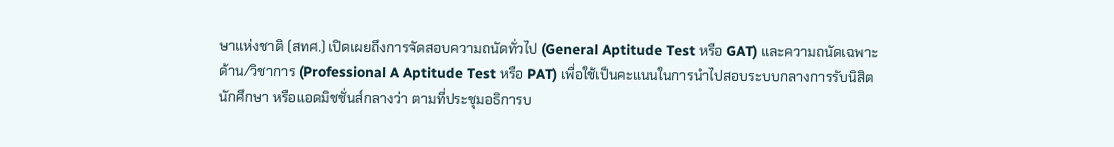ษาแห่งชาติ (สทศ.) เปิดเผยถึงการจัดสอบความถนัดทั่วไป (General Aptitude Test หรือ GAT) และความถนัดเฉพาะด้าน/วิชาการ (Professional A Aptitude Test หรือ PAT) เพื่อใช้เป็นคะแนนในการนำไปสอบระบบกลางการรับนิสิต นักศึกษา หรือแอดมิชชั่นส์กลางว่า ตามที่ประชุมอธิการบ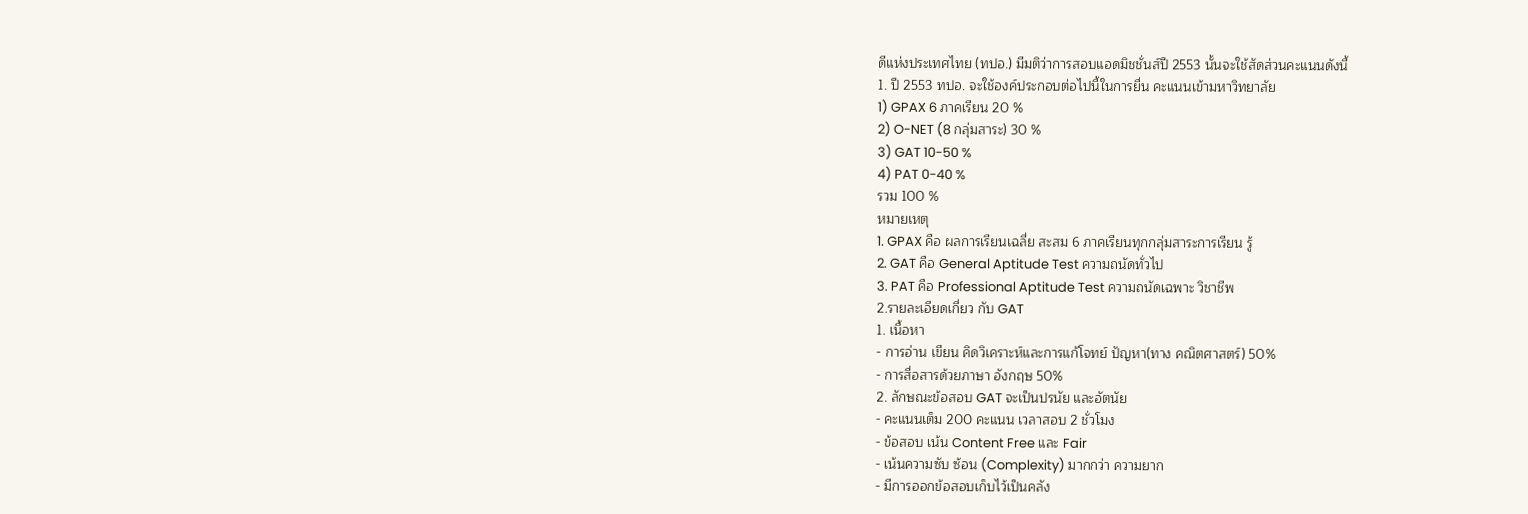ดีแห่งประเทศไทย (ทปอ.) มีมติว่าการสอบแอดมิชชั่นส์ปี 2553 นั้นจะใช้สัดส่วนคะแนนดังนี้
1. ปี 2553 ทปอ. จะใช้องค์ประกอบต่อไปนี้ในการยื่น คะแนนเข้ามหาวิทยาลัย
1) GPAX 6 ภาคเรียน 20 %
2) O-NET (8 กลุ่มสาระ) 30 %
3) GAT 10-50 %
4) PAT 0-40 %
รวม 100 %
หมายเหตุ
1. GPAX คือ ผลการเรียนเฉลี่ย สะสม 6 ภาคเรียนทุกกลุ่มสาระการเรียน รู้
2. GAT คือ General Aptitude Test ความถนัดทั่วไป
3. PAT คือ Professional Aptitude Test ความถนัดเฉพาะ วิชาชีพ
2.รายละเอียดเกี่ยว กับ GAT
1. เนื้อหา
- การอ่าน เขียน คิดวิเคราะห์และการแก้โจทย์ ปัญหา(ทาง คณิตศาสตร์) 50%
- การสื่อสารด้วยภาษา อังกฤษ 50%
2. ลักษณะข้อสอบ GAT จะเป็นปรนัย และอัตนัย
- คะแนนเต็ม 200 คะแนน เวลาสอบ 2 ชั่วโมง
- ข้อสอบ เน้น Content Free และ Fair
- เน้นความซับ ซ้อน (Complexity) มากกว่า ความยาก
- มีการออกข้อสอบเก็บไว้เป็นคลัง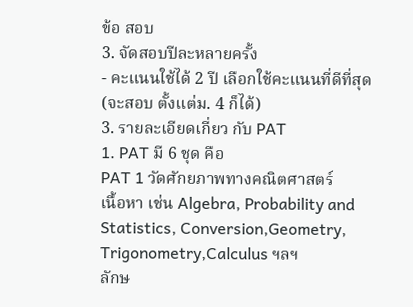ข้อ สอบ
3. จัดสอบปีละหลายครั้ง
- คะแนนใช้ได้ 2 ปี เลือกใช้คะแนนที่ดีที่สุด (จะสอบ ตั้งแต่ม. 4 ก็ได้)
3. รายละเอียดเกี่ยว กับ PAT
1. PAT มี 6 ชุด คือ
PAT 1 วัดศักยภาพทางคณิตศาสตร์
เนื้อหา เช่น Algebra, Probability and Statistics, Conversion,Geometry, Trigonometry,Calculus ฯลฯ
ลักษ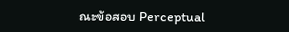ณะข้อสอบ Perceptual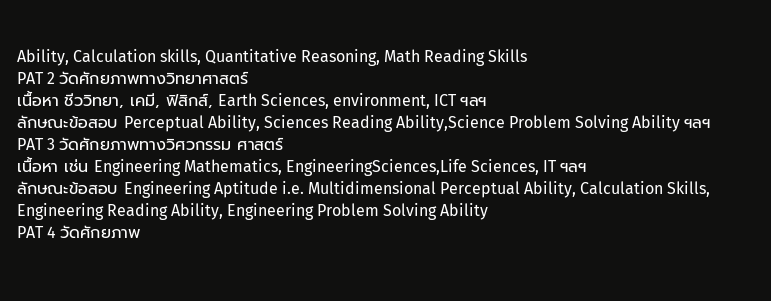Ability, Calculation skills, Quantitative Reasoning, Math Reading Skills
PAT 2 วัดศักยภาพทางวิทยาศาสตร์
เนื้อหา ชีววิทยา, เคมี, ฟิสิกส์, Earth Sciences, environment, ICT ฯลฯ
ลักษณะข้อสอบ Perceptual Ability, Sciences Reading Ability,Science Problem Solving Ability ฯลฯ
PAT 3 วัดศักยภาพทางวิศวกรรม ศาสตร์
เนื้อหา เช่น Engineering Mathematics, EngineeringSciences,Life Sciences, IT ฯลฯ
ลักษณะข้อสอบ Engineering Aptitude i.e. Multidimensional Perceptual Ability, Calculation Skills, Engineering Reading Ability, Engineering Problem Solving Ability
PAT 4 วัดศักยภาพ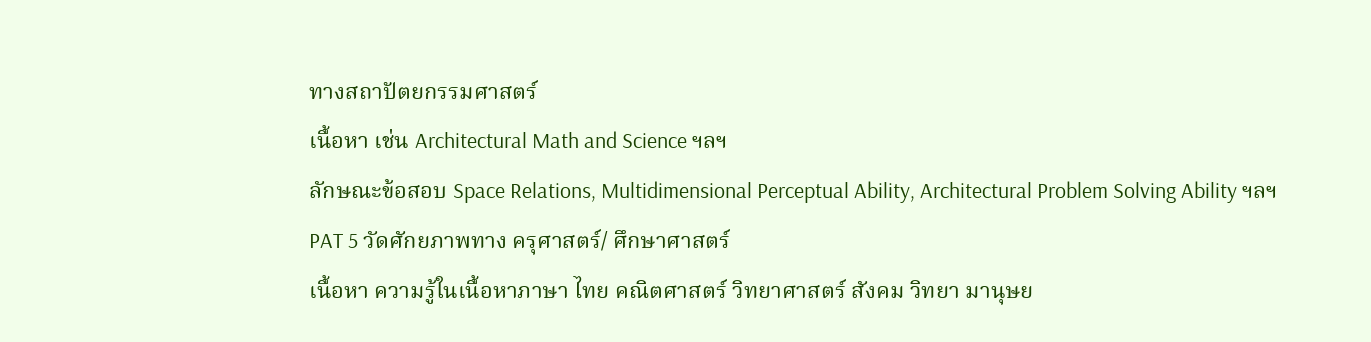ทางสถาปัตยกรรมศาสตร์
เนื้อหา เช่น Architectural Math and Science ฯลฯ
ลักษณะข้อสอบ Space Relations, Multidimensional Perceptual Ability, Architectural Problem Solving Ability ฯลฯ
PAT 5 วัดศักยภาพทาง ครุศาสตร์/ ศึกษาศาสตร์
เนื้อหา ความรู้ในเนื้อหาภาษา ไทย คณิตศาสตร์ วิทยาศาสตร์ สังคม วิทยา มานุษย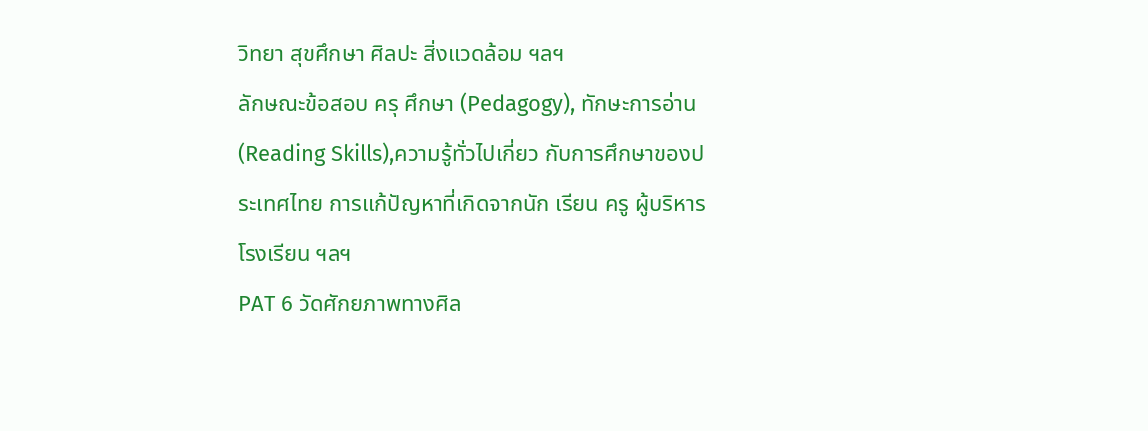วิทยา สุขศึกษา ศิลปะ สิ่งแวดล้อม ฯลฯ
ลักษณะข้อสอบ ครุ ศึกษา (Pedagogy), ทักษะการอ่าน (Reading Skills),ความรู้ทั่วไปเกี่ยว กับการศึกษาของประเทศไทย การแก้ปัญหาที่เกิดจากนัก เรียน ครู ผู้บริหารโรงเรียน ฯลฯ
PAT 6 วัดศักยภาพทางศิล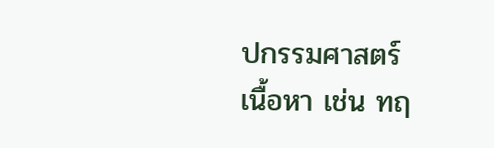ปกรรมศาสตร์
เนื้อหา เช่น ทฤ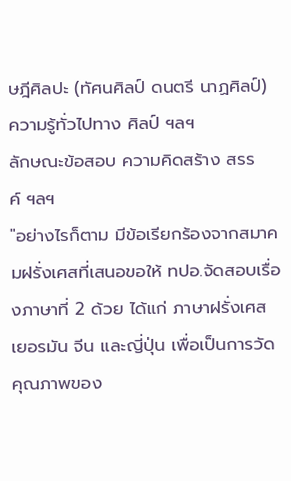ษฎีศิลปะ (ทัศนศิลป์ ดนตรี นาฏศิลป์) ความรู้ทั่วไปทาง ศิลป์ ฯลฯ
ลักษณะข้อสอบ ความคิดสร้าง สรรค์ ฯลฯ
"อย่างไรก็ตาม มีข้อเรียกร้องจากสมาคมฝรั่งเศสที่เสนอขอให้ ทปอ.จัดสอบเรื่องภาษาที่ 2 ด้วย ได้แก่ ภาษาฝรั่งเศส เยอรมัน จีน และญี่ปุ่น เพื่อเป็นการวัดคุณภาพของ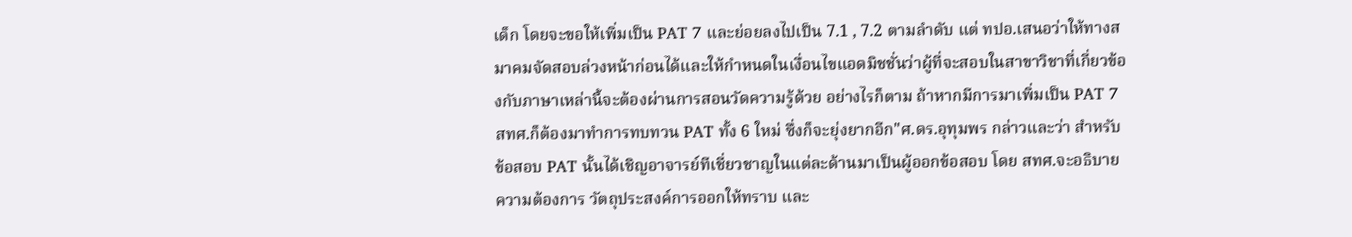เด็ก โดยจะขอให้เพิ่มเป็น PAT 7 และย่อยลงไปเป็น 7.1 , 7.2 ตามลำดับ แต่ ทปอ.เสนอว่าให้ทางสมาคมจัดสอบล่วงหน้าก่อนได้และให้กำหนดในเงื่อนไขแอดมิชชั่นว่าผู้ที่จะสอบในสาขาวิชาที่เกี่ยวข้องกับภาษาเหล่านี้จะต้องผ่านการสอนวัดความรู้ด้วย อย่างไรก็ตาม ถ้าหากมีการมาเพิ่มเป็น PAT 7 สทศ.ก็ต้องมาทำการทบทวน PAT ทั้ง 6 ใหม่ ซึ่งก็จะยุ่งยากอีก"ศ.ดร.อุทุมพร กล่าวและว่า สำหรับข้อสอบ PAT นั้นได้เชิญอาจารย์ทีเชี่ยวชาญในแต่ละด้านมาเป็นผู้ออกข้อสอบ โดย สทศ.จะอธิบายความต้องการ วัตถุประสงค์การออกให้ทราบ และ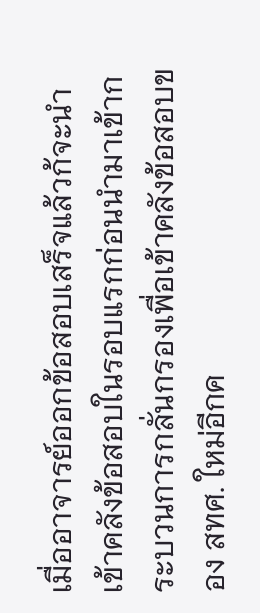เมื่ออาจารย์ออกข้อสอบเสร็จแล้วก้จะนำเข้าคลังข้อสอบในรอบแรกก่อนนำมาเข้ากระบวนการกลั่นกรองเพื่อเข้าคลังข้อสอบของ สทศ. ใหม่อีกค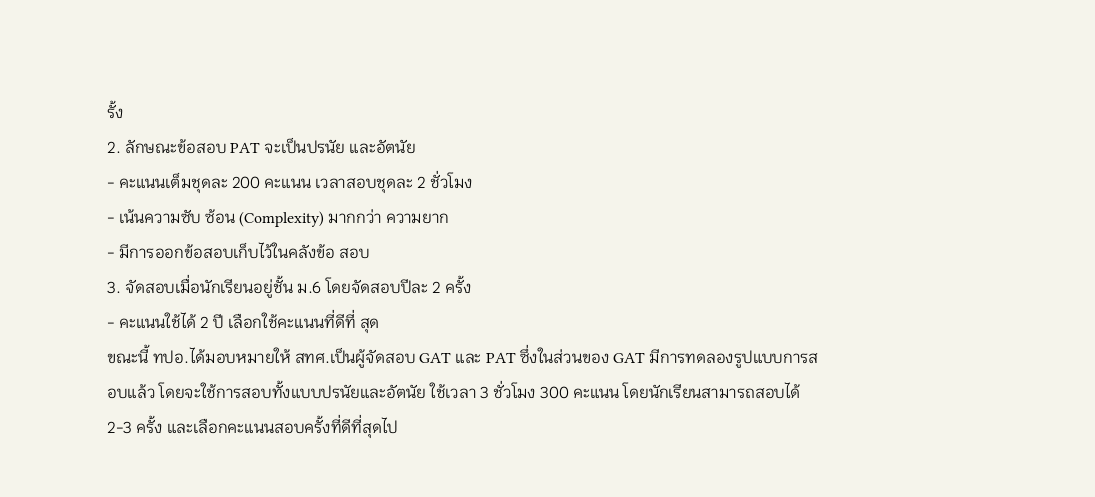รั้ง
2. ลักษณะข้อสอบ PAT จะเป็นปรนัย และอัตนัย
- คะแนนเต็มชุดละ 200 คะแนน เวลาสอบชุดละ 2 ชั่วโมง
- เน้นความซับ ซ้อน (Complexity) มากกว่า ความยาก
- มีการออกข้อสอบเก็บไว้ในคลังข้อ สอบ
3. จัดสอบเมื่อนักเรียนอยู่ชั้น ม.6 โดยจัดสอบปีละ 2 ครั้ง
- คะแนนใช้ได้ 2 ปี เลือกใช้คะแนนที่ดีที่ สุด
ขณะนี้ ทปอ.ได้มอบหมายให้ สทศ.เป็นผู้จัดสอบ GAT และ PAT ซึ่งในส่วนของ GAT มีการทดลองรูปแบบการสอบแล้ว โดยจะใช้การสอบทั้งแบบปรนัยและอัตนัย ใช้เวลา 3 ชั่วโมง 300 คะแนน โดยนักเรียนสามารถสอบได้ 2-3 ครั้ง และเลือกคะแนนสอบครั้งที่ดีที่สุดไป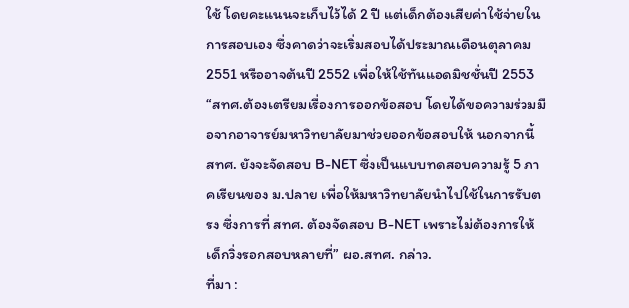ใช้ โดยคะแนนจะเก็บไว้ได้ 2 ปี แต่เด็กต้องเสียค่าใช้จ่ายในการสอบเอง ซึ่งคาดว่าจะเริ่มสอบได้ประมาณเดือนตุลาคม 2551 หรืออาจต้นปี 2552 เพื่อให้ใช้ทันแอดมิชชั่นปี 2553
“สทศ.ต้องเตรียมเรื่องการออกข้อสอบ โดยได้ขอความร่วมมือจากอาจารย์มหาวิทยาลัยมาช่วยออกข้อสอบให้ นอกจากนี้ สทศ. ยังจะจัดสอบ B-NET ซึ่งเป็นแบบทดสอบความรู้ 5 ภาคเรียนของ ม.ปลาย เพื่อให้มหาวิทยาลัยนำไปใช้ในการรับตรง ซึ่งการที่ สทศ. ต้องจัดสอบ B-NET เพราะไม่ต้องการให้เด็กวิ่งรอกสอบหลายที่” ผอ.สทศ. กล่าว.
ที่มา :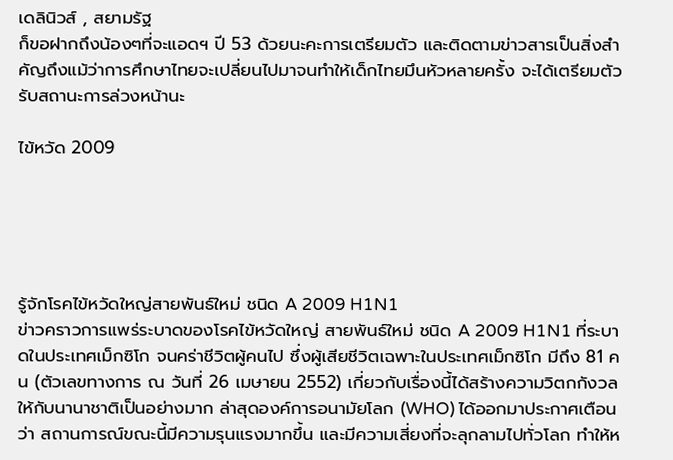เดลินิวส์ , สยามรัฐ
ก็ขอฝากถึงน้องๆที่จะแอดฯ ปี 53 ด้วยนะคะการเตรียมตัว และติดตามข่าวสารเป็นสิ่งสำคัญถึงแม้ว่าการศึกษาไทยจะเปลี่ยนไปมาจนทำให้เด็กไทยมึนหัวหลายครั้ง จะได้เตรียมตัวรับสถานะการล่วงหน้านะ

ไข้หวัด 2009





รู้จักโรคไข้หวัดใหญ่สายพันธ์ใหม่ ชนิด A 2009 H1N1
ข่าวคราวการแพร่ระบาดของโรคไข้หวัดใหญ่ สายพันธ์ใหม่ ชนิด A 2009 H1N1 ที่ระบาดในประเทศเม็กซิโก จนคร่าชีวิตผู้คนไป ซึ่งผู้เสียชีวิตเฉพาะในประเทศเม็กซิโก มีถึง 81 คน (ตัวเลขทางการ ณ วันที่ 26 เมษายน 2552) เกี่ยวกับเรื่องนี้ได้สร้างความวิตกกังวลให้กับนานาชาติเป็นอย่างมาก ล่าสุดองค์การอนามัยโลก (WHO) ได้ออกมาประกาศเตือนว่า สถานการณ์ขณะนี้มีความรุนแรงมากขึ้น และมีความเสี่ยงที่จะลุกลามไปทั่วโลก ทำให้ห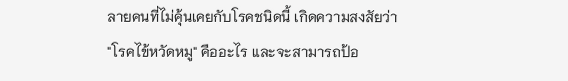ลายคนที่ไม่คุ้นเคยกับโรคชนิดนี้ เกิดความสงสัยว่า "โรคไข้หวัดหมู" คืออะไร และจะสามารถป้อ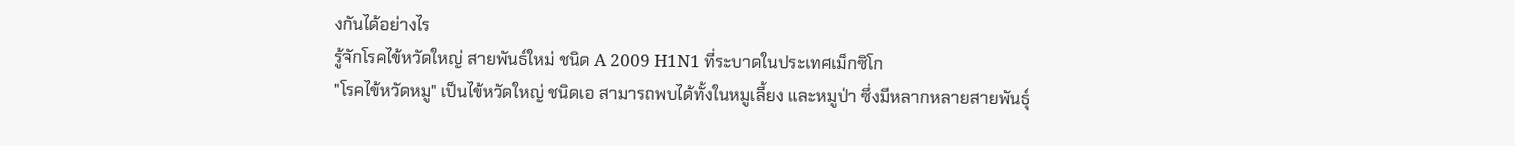งกันได้อย่างไร
รู้จักโรคไข้หวัดใหญ่ สายพันธ์ใหม่ ชนิด A 2009 H1N1 ที่ระบาดในประเทศเม็กซิโก
"โรคไข้หวัดหมู" เป็นไข้หวัดใหญ่ ชนิดเอ สามารถพบได้ทั้งในหมูเลี้ยง และหมูป่า ซึ่งมีหลากหลายสายพันธุ์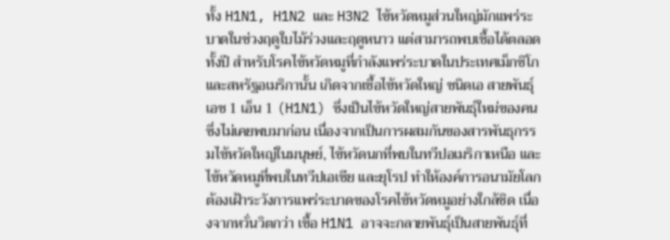ทั้ง H1N1, H1N2 และ H3N2 ไข้หวัดหมูส่วนใหญ่มักแพร่ระบาดในช่วงฤดูใบไม้ร่วงและฤดูหนาว แต่สามารถพบเชื้อได้ตลอดทั้งปี สำหรับโรคไข้หวัดหมูที่กำลังแพร่ระบาดในประเทศเม็กซิโกและสหรัฐอเมริกานั้น เกิดจากเชื้อไข้หวัดใหญ่ ชนิดเอ สายพันธุ์ เอช 1 เอ็น 1 (H1N1) ซึ่งเป็นไข้หวัดใหญ่สายพันธุ์ใหม่ของคน ซึ่งไม่เคยพบมาก่อน เนื่องจากเป็นการผสมกันของสารพันธุกรรมไข้หวัดใหญ่ในมนุษย์, ไข้หวัดนกที่พบในทวีปอเมริกาเหนือ และไข้หวัดหมูที่พบในทวีปเอเชีย และยุโรป ทำให้องค์การอนามัยโลกต้องเฝ้าระวังการแพร่ระบาดของโรคไข้หวัดหมูอย่างใกล้ชิด เนื่องจากหวั่นวิตกว่า เชื้อ H1N1 อาจจะกลายพันธุ์เป็นสายพันธุ์ที่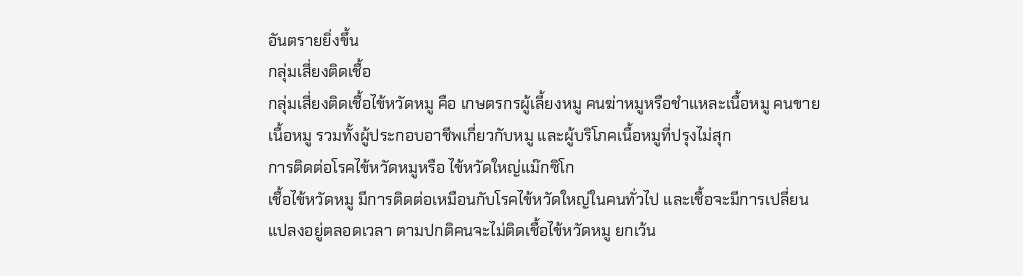อันตรายยิ่งขึ้น
กลุ่มเสี่ยงติดเชื้อ
กลุ่มเสี่ยงติดเชื้อไข้หวัดหมู คือ เกษตรกรผู้เลี้ยงหมู คนฆ่าหมูหรือชำแหละเนื้อหมู คนขายเนื้อหมู รวมทั้งผู้ประกอบอาชีพเกี่ยวกับหมู และผู้บริโภคเนื้อหมูที่ปรุงไม่สุก
การติดต่อโรคไข้หวัดหมูหรือ ไข้หวัดใหญ่แม๊กซิโก
เชื้อไข้หวัดหมู มีการติดต่อเหมือนกับโรคไข้หวัดใหญ่ในคนทั่วไป และเชื้อจะมีการเปลี่ยนแปลงอยู่ตลอดเวลา ตามปกติคนจะไม่ติดเชื้อไข้หวัดหมู ยกเว้น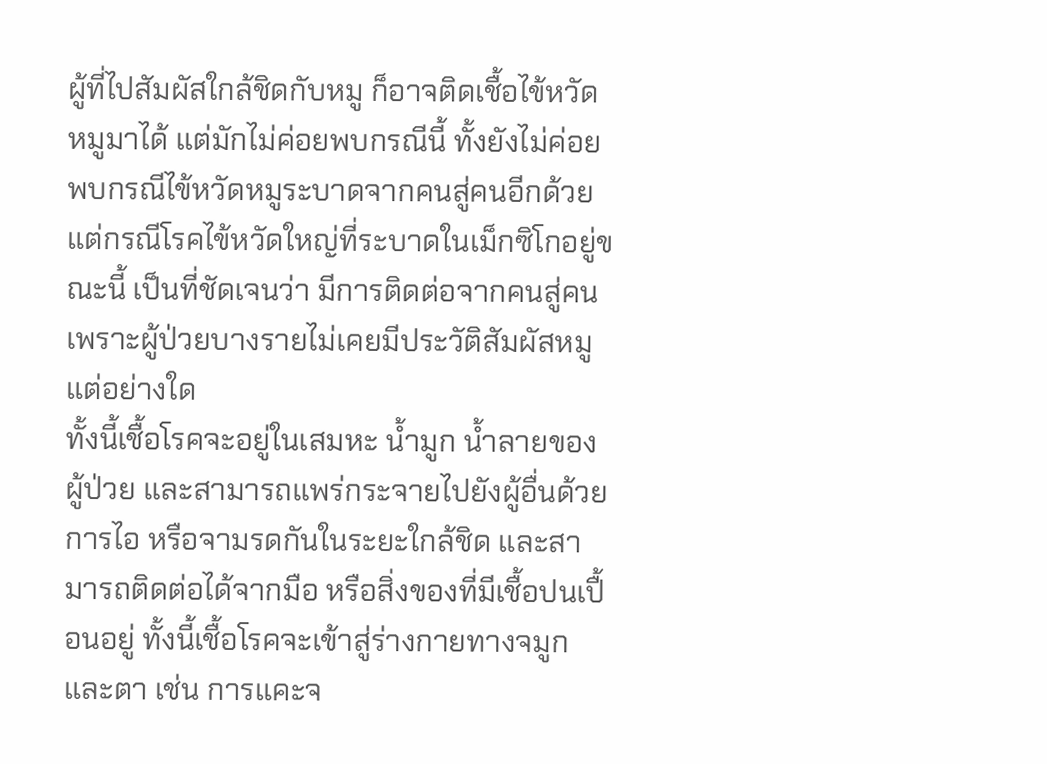ผู้ที่ไปสัมผัสใกล้ชิดกับหมู ก็อาจติดเชื้อไข้หวัดหมูมาได้ แต่มักไม่ค่อยพบกรณีนี้ ทั้งยังไม่ค่อยพบกรณีไข้หวัดหมูระบาดจากคนสู่คนอีกด้วย แต่กรณีโรคไข้หวัดใหญ่ที่ระบาดในเม็กซิโกอยู่ขณะนี้ เป็นที่ชัดเจนว่า มีการติดต่อจากคนสู่คน เพราะผู้ป่วยบางรายไม่เคยมีประวัติสัมผัสหมูแต่อย่างใด
ทั้งนี้เชื้อโรคจะอยู่ในเสมหะ น้ำมูก น้ำลายของผู้ป่วย และสามารถแพร่กระจายไปยังผู้อื่นด้วยการไอ หรือจามรดกันในระยะใกล้ชิด และสามารถติดต่อได้จากมือ หรือสิ่งของที่มีเชื้อปนเปื้อนอยู่ ทั้งนี้เชื้อโรคจะเข้าสู่ร่างกายทางจมูกและตา เช่น การแคะจ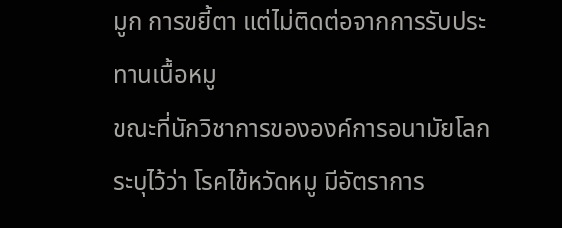มูก การขยี้ตา แต่ไม่ติดต่อจากการรับประทานเนื้อหมู
ขณะที่นักวิชาการขององค์การอนามัยโลก ระบุไว้ว่า โรคไข้หวัดหมู มีอัตราการ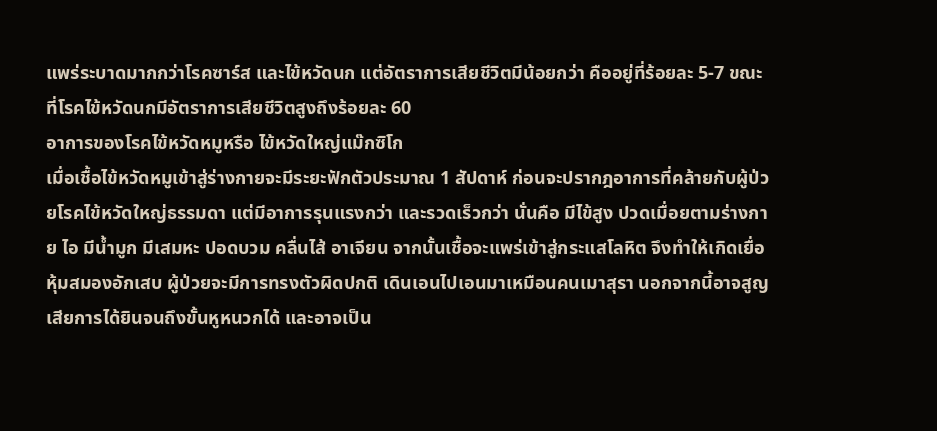แพร่ระบาดมากกว่าโรคซาร์ส และไข้หวัดนก แต่อัตราการเสียชีวิตมีน้อยกว่า คืออยู่ที่ร้อยละ 5-7 ขณะที่โรคไข้หวัดนกมีอัตราการเสียชีวิตสูงถึงร้อยละ 60
อาการของโรคไข้หวัดหมูหรือ ไข้หวัดใหญ่แม๊กซิโก
เมื่อเชื้อไข้หวัดหมูเข้าสู่ร่างกายจะมีระยะฟักตัวประมาณ 1 สัปดาห์ ก่อนจะปรากฎอาการที่คล้ายกับผู้ป่วยโรคไข้หวัดใหญ่ธรรมดา แต่มีอาการรุนแรงกว่า และรวดเร็วกว่า นั่นคือ มีไข้สูง ปวดเมื่อยตามร่างกาย ไอ มีน้ำมูก มีเสมหะ ปอดบวม คลื่นไส้ อาเจียน จากนั้นเชื้อจะแพร่เข้าสู่กระแสโลหิต จึงทำให้เกิดเยื่อหุ้มสมองอักเสบ ผู้ป่วยจะมีการทรงตัวผิดปกติ เดินเอนไปเอนมาเหมือนคนเมาสุรา นอกจากนี้อาจสูญเสียการได้ยินจนถึงขั้นหูหนวกได้ และอาจเป็น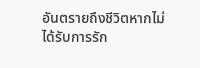อันตรายถึงชีวิตหากไม่ได้รับการรัก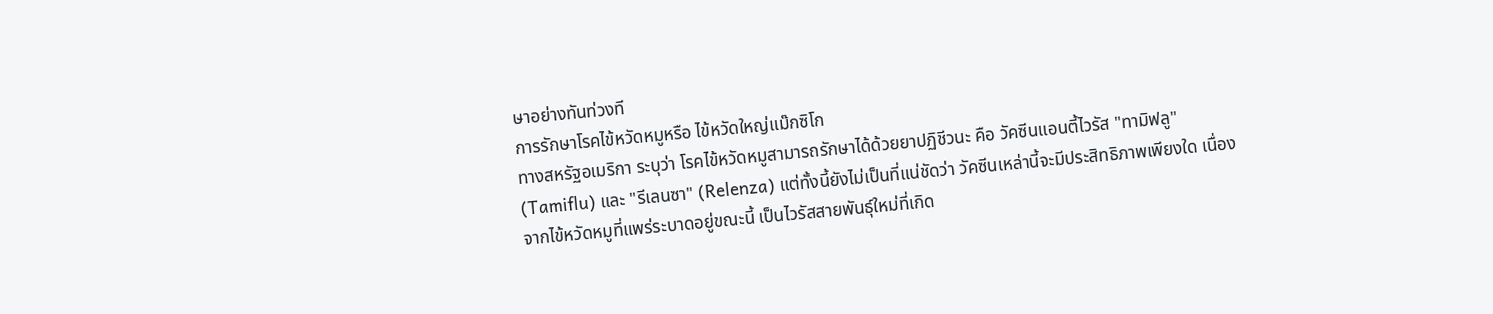ษาอย่างทันท่วงที
การรักษาโรคไข้หวัดหมูหรือ ไข้หวัดใหญ่แม๊กซิโก
ทางสหรัฐอเมริกา ระบุว่า โรคไข้หวัดหมูสามารถรักษาได้ด้วยยาปฏิชีวนะ คือ วัคซีนแอนตี้ไวรัส "ทามิฟลู" (Tamiflu) และ "รีเลนซา" (Relenza) แต่ทั้งนี้ยังไม่เป็นที่แน่ชัดว่า วัคซีนเหล่านี้จะมีประสิทธิภาพเพียงใด เนื่องจากไข้หวัดหมูที่แพร่ระบาดอยู่ขณะนี้ เป็นไวรัสสายพันธุ์ใหม่ที่เกิด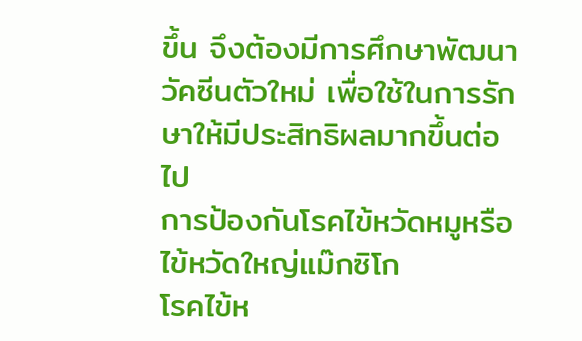ขึ้น จึงต้องมีการศึกษาพัฒนาวัคซีนตัวใหม่ เพื่อใช้ในการรักษาให้มีประสิทธิผลมากขึ้นต่อไป
การป้องกันโรคไข้หวัดหมูหรือ ไข้หวัดใหญ่แม๊กซิโก
โรคไข้ห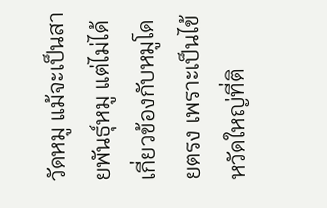วัดหมู แม้จะเป็นสายพันธุ์หมู แต่ไม่ได้เกี่ยวข้องกับหมูโดยตรง เพราะเป็นไข้หวัดใหญ่ที่ติ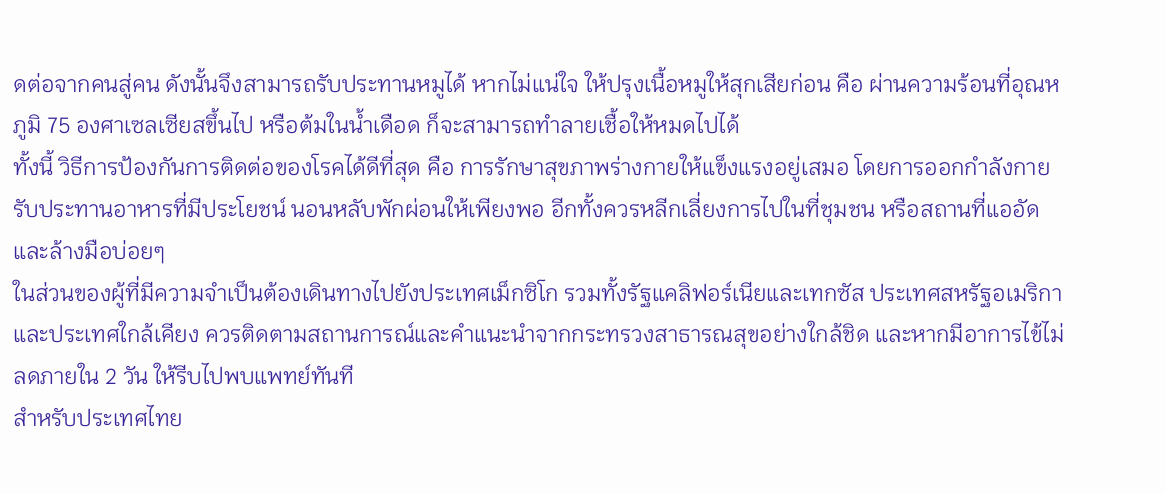ดต่อจากคนสู่คน ดังนั้นจึงสามารถรับประทานหมูได้ หากไม่แน่ใจ ให้ปรุงเนื้อหมูให้สุกเสียก่อน คือ ผ่านความร้อนที่อุณหภูมิ 75 องศาเซลเซียสขึ้นไป หรือต้มในน้ำเดือด ก็จะสามารถทำลายเชื้อให้หมดไปได้
ทั้งนี้ วิธีการป้องกันการติดต่อของโรคได้ดีที่สุด คือ การรักษาสุขภาพร่างกายให้แข็งแรงอยู่เสมอ โดยการออกกำลังกาย รับประทานอาหารที่มีประโยชน์ นอนหลับพักผ่อนให้เพียงพอ อีกทั้งควรหลีกเลี่ยงการไปในที่ชุมชน หรือสถานที่แออัด และล้างมือบ่อยๆ
ในส่วนของผู้ที่มีความจำเป็นต้องเดินทางไปยังประเทศเม็กซิโก รวมทั้งรัฐแคลิฟอร์เนียและเทกซัส ประเทศสหรัฐอเมริกา และประเทศใกล้เคียง ควรติดตามสถานการณ์และคำแนะนำจากกระทรวงสาธารณสุขอย่างใกล้ชิด และหากมีอาการไข้ไม่ลดภายใน 2 วัน ให้รีบไปพบแพทย์ทันที
สำหรับประเทศไทย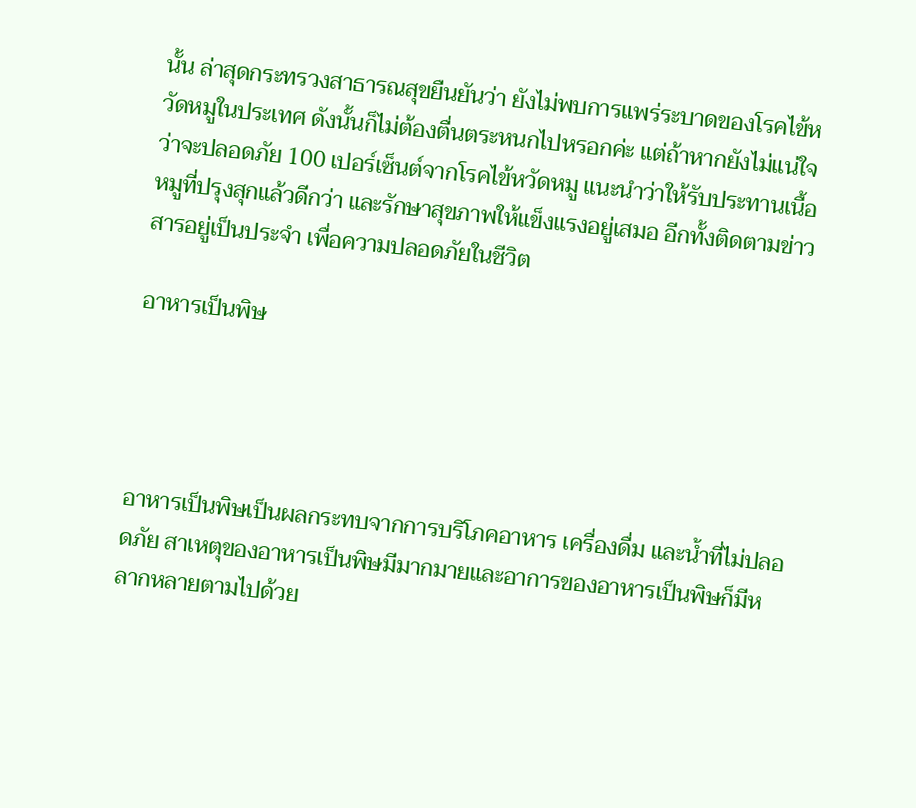นั้น ล่าสุดกระทรวงสาธารณสุขยืนยันว่า ยังไม่พบการแพร่ระบาดของโรคไข้หวัดหมูในประเทศ ดังนั้นก็ไม่ต้องตื่นตระหนกไปหรอกค่ะ แต่ถ้าหากยังไม่แน่ใจว่าจะปลอดภัย 100 เปอร์เซ็นต์จากโรคไข้หวัดหมู แนะนำว่าให้รับประทานเนื้อหมูที่ปรุงสุกแล้วดีกว่า และรักษาสุขภาพให้แข็งแรงอยู่เสมอ อีกทั้งติดตามข่าวสารอยู่เป็นประจำ เพื่อความปลอดภัยในชีวิต

อาหารเป็นพิษ




อาหารเป็นพิษเป็นผลกระทบจากการบริโภคอาหาร เครื่องดื่ม และน้ำที่ไม่ปลอดภัย สาเหตุของอาหารเป็นพิษมีมากมายและอาการของอาหารเป็นพิษก็มีหลากหลายตามไปด้วย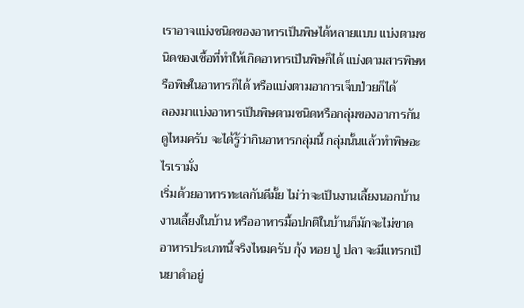เราอาจแบ่งชนิดของอาหารเป็นพิษได้หลายแบบ แบ่งตามชนิดของเชื้อที่ทำให้เกิดอาหารเป็นพิษก็ได้ แบ่งตามสารพิษหรือพิษในอาหารก็ได้ หรือแบ่งตามอาการเจ็บป่วยก็ได้
ลองมาแบ่งอาหารเป็นพิษตามชนิดหรือกลุ่มของอาการกันดูไหมครับ จะได้รู้ว่ากินอาหารกลุ่มนี้ กลุ่มนั้นแล้วทำพิษอะไรเรามั่ง
เริ่มด้วยอาหารทะเลกันดีมั้ย ไม่ว่าจะเป็นงานเลี้ยงนอกบ้าน งานเลี้ยงในบ้าน หรืออาหารมื้อปกติในบ้านก็มักจะไม่ขาดอาหารประเภทนี้จริงไหมครับ กุ้ง หอย ปู ปลา จะมีแทรกเป็นยาดำอยู่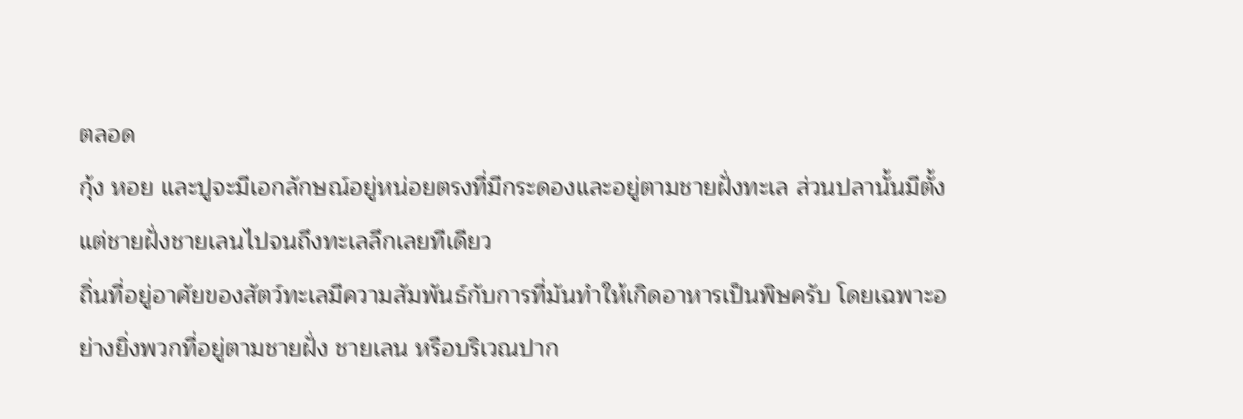ตลอด
กุ้ง หอย และปูจะมีเอกลักษณ์อยู่หน่อยตรงที่มีกระดองและอยู่ตามชายฝั่งทะเล ส่วนปลานั้นมีตั้งแต่ชายฝั่งชายเลนไปจนถึงทะเลลึกเลยทีเดียว
ถิ่นที่อยู่อาศัยของสัตว์ทะเลมีความสัมพันธ์กับการที่มันทำให้เกิดอาหารเป็นพิษครับ โดยเฉพาะอย่างยิ่งพวกที่อยู่ตามชายฝั่ง ชายเลน หรือบริเวณปาก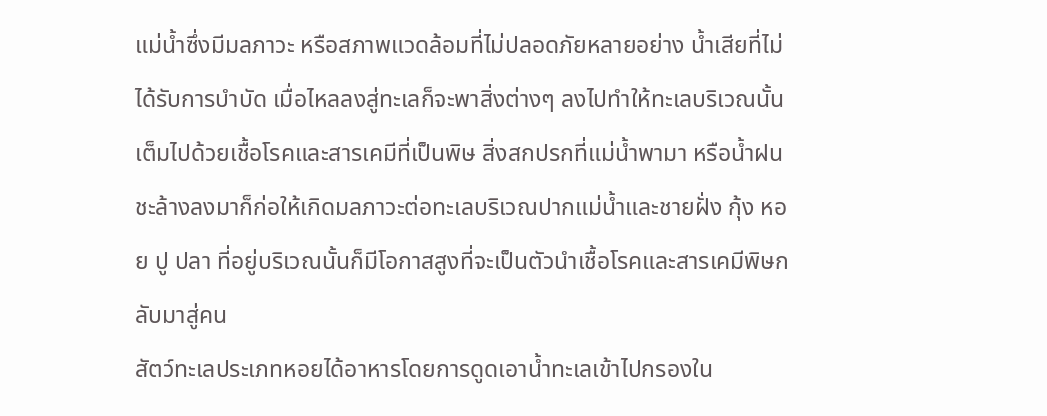แม่น้ำซึ่งมีมลภาวะ หรือสภาพแวดล้อมที่ไม่ปลอดภัยหลายอย่าง น้ำเสียที่ไม่ได้รับการบำบัด เมื่อไหลลงสู่ทะเลก็จะพาสิ่งต่างๆ ลงไปทำให้ทะเลบริเวณนั้นเต็มไปด้วยเชื้อโรคและสารเคมีที่เป็นพิษ สิ่งสกปรกที่แม่น้ำพามา หรือน้ำฝนชะล้างลงมาก็ก่อให้เกิดมลภาวะต่อทะเลบริเวณปากแม่น้ำและชายฝั่ง กุ้ง หอย ปู ปลา ที่อยู่บริเวณนั้นก็มีโอกาสสูงที่จะเป็นตัวนำเชื้อโรคและสารเคมีพิษกลับมาสู่คน
สัตว์ทะเลประเภทหอยได้อาหารโดยการดูดเอาน้ำทะเลเข้าไปกรองใน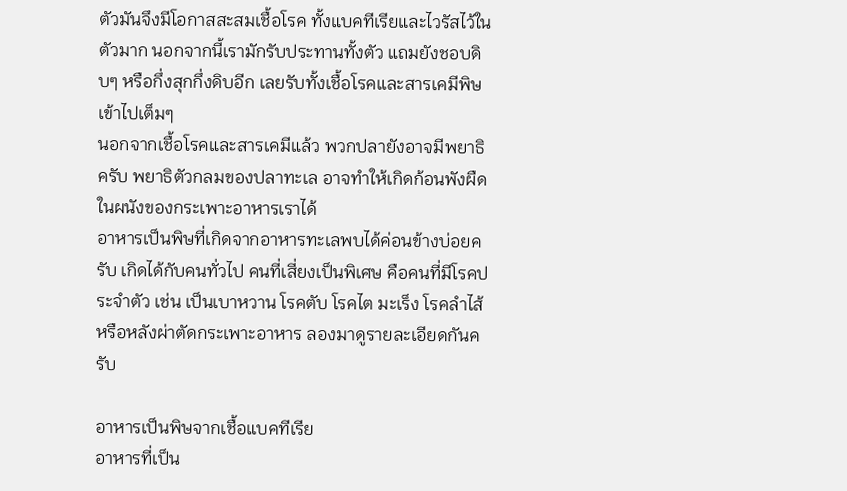ตัวมันจึงมีโอกาสสะสมเชื้อโรค ทั้งแบคทีเรียและไวรัสไว้ในตัวมาก นอกจากนี้เรามักรับประทานทั้งตัว แถมยังชอบดิบๆ หรือกึ่งสุกกึ่งดิบอีก เลยรับทั้งเชื้อโรคและสารเคมีพิษเข้าไปเต็มๆ
นอกจากเชื้อโรคและสารเคมีแล้ว พวกปลายังอาจมีพยาธิครับ พยาธิตัวกลมของปลาทะเล อาจทำให้เกิดก้อนพังผืดในผนังของกระเพาะอาหารเราได้
อาหารเป็นพิษที่เกิดจากอาหารทะเลพบได้ค่อนข้างบ่อยครับ เกิดได้กับคนทั่วไป คนที่เสี่ยงเป็นพิเศษ คือคนที่มีโรคประจำตัว เช่น เป็นเบาหวาน โรคตับ โรคไต มะเร็ง โรคลำไส้ หรือหลังผ่าตัดกระเพาะอาหาร ลองมาดูรายละเอียดกันครับ

อาหารเป็นพิษจากเชื้อแบคทีเรีย
อาหารที่เป็น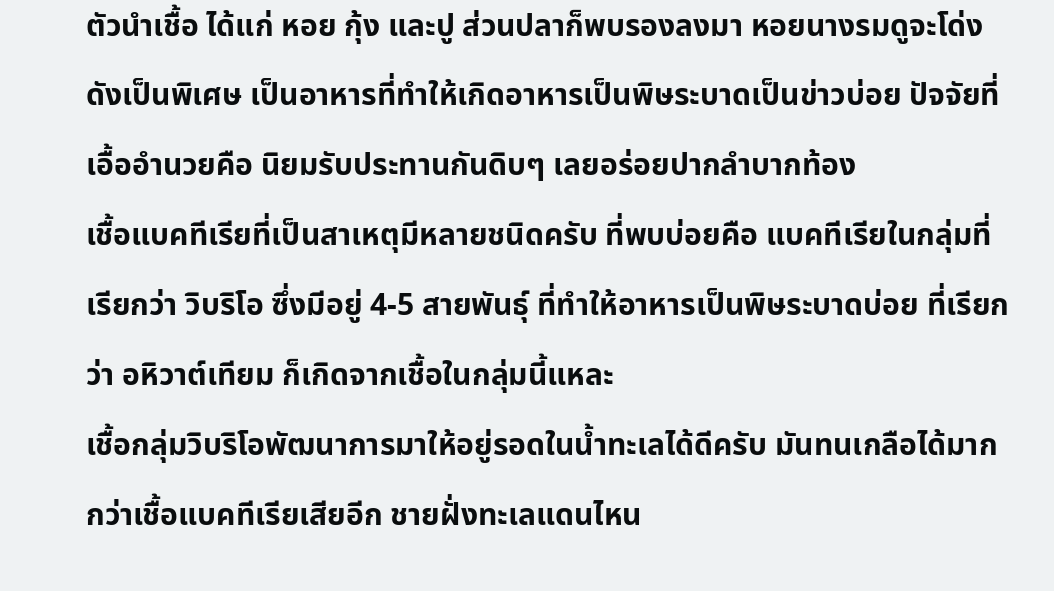ตัวนำเชื้อ ได้แก่ หอย กุ้ง และปู ส่วนปลาก็พบรองลงมา หอยนางรมดูจะโด่งดังเป็นพิเศษ เป็นอาหารที่ทำให้เกิดอาหารเป็นพิษระบาดเป็นข่าวบ่อย ปัจจัยที่เอื้ออำนวยคือ นิยมรับประทานกันดิบๆ เลยอร่อยปากลำบากท้อง
เชื้อแบคทีเรียที่เป็นสาเหตุมีหลายชนิดครับ ที่พบบ่อยคือ แบคทีเรียในกลุ่มที่เรียกว่า วิบริโอ ซึ่งมีอยู่ 4-5 สายพันธุ์ ที่ทำให้อาหารเป็นพิษระบาดบ่อย ที่เรียกว่า อหิวาต์เทียม ก็เกิดจากเชื้อในกลุ่มนี้แหละ
เชื้อกลุ่มวิบริโอพัฒนาการมาให้อยู่รอดในน้ำทะเลได้ดีครับ มันทนเกลือได้มากกว่าเชื้อแบคทีเรียเสียอีก ชายฝั่งทะเลแดนไหน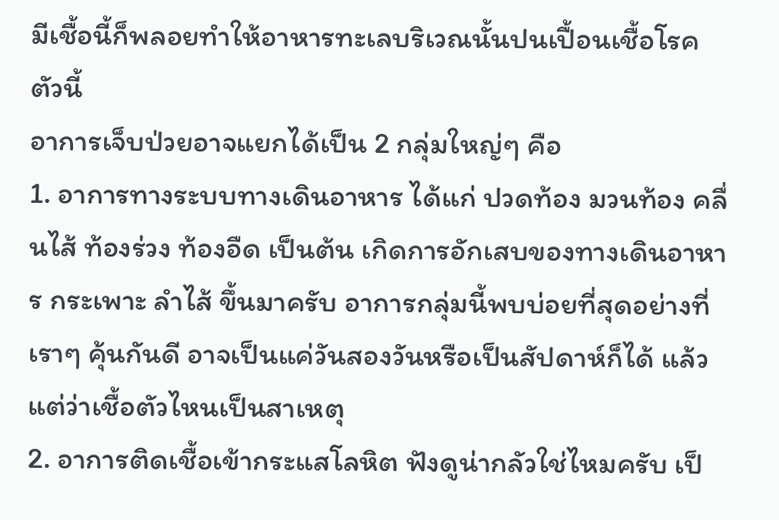มีเชื้อนี้ก็พลอยทำให้อาหารทะเลบริเวณนั้นปนเปื้อนเชื้อโรคตัวนี้
อาการเจ็บป่วยอาจแยกได้เป็น 2 กลุ่มใหญ่ๆ คือ
1. อาการทางระบบทางเดินอาหาร ได้แก่ ปวดท้อง มวนท้อง คลื่นไส้ ท้องร่วง ท้องอืด เป็นต้น เกิดการอักเสบของทางเดินอาหาร กระเพาะ ลำไส้ ขึ้นมาครับ อาการกลุ่มนี้พบบ่อยที่สุดอย่างที่เราๆ คุ้นกันดี อาจเป็นแค่วันสองวันหรือเป็นสัปดาห์ก็ได้ แล้วแต่ว่าเชื้อตัวไหนเป็นสาเหตุ
2. อาการติดเชื้อเข้ากระแสโลหิต ฟังดูน่ากลัวใช่ไหมครับ เป็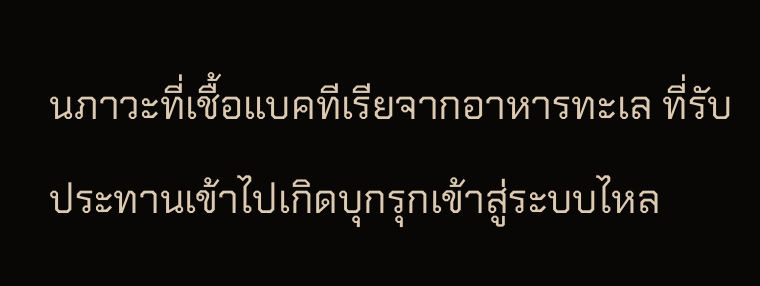นภาวะที่เชื้อแบคทีเรียจากอาหารทะเล ที่รับประทานเข้าไปเกิดบุกรุกเข้าสู่ระบบไหล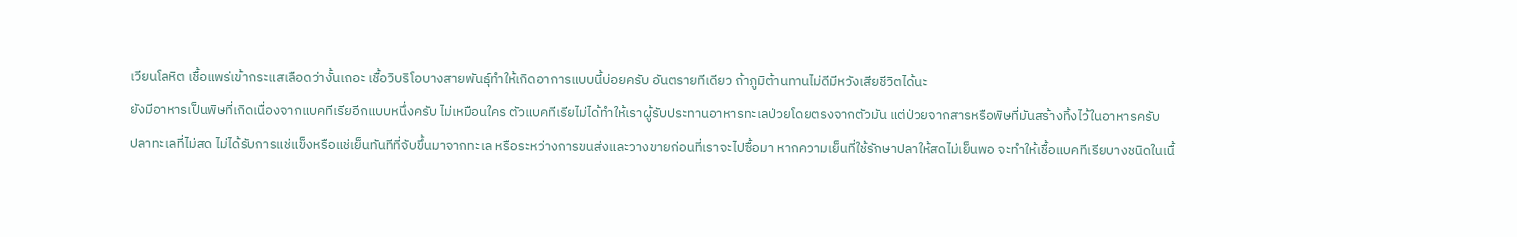เวียนโลหิต เชื้อแพร่เข้ากระแสเลือดว่างั้นเถอะ เชื้อวิบริโอบางสายพันธุ์ทำให้เกิดอาการแบบนี้บ่อยครับ อันตรายทีเดียว ถ้าภูมิต้านทานไม่ดีมีหวังเสียชีวิตได้นะ
ยังมีอาหารเป็นพิษที่เกิดเนื่องจากแบคทีเรียอีกแบบหนึ่งครับ ไม่เหมือนใคร ตัวแบคทีเรียไม่ได้ทำให้เราผู้รับประทานอาหารทะเลป่วยโดยตรงจากตัวมัน แต่ป่วยจากสารหรือพิษที่มันสร้างทิ้งไว้ในอาหารครับ
ปลาทะเลที่ไม่สด ไม่ได้รับการแช่แข็งหรือแช่เย็นทันทีที่จับขึ้นมาจากทะเล หรือระหว่างการขนส่งและวางขายก่อนที่เราจะไปซื้อมา หากความเย็นที่ใช้รักษาปลาให้สดไม่เย็นพอ จะทำให้เชื้อแบคทีเรียบางชนิดในเนื้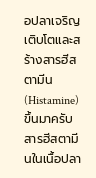อปลาเจริญเติบโตและสร้างสารฮีสตามีน (Histamine) ขึ้นมาครับ สารฮีสตามีนในเนื้อปลา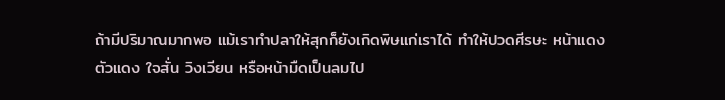ถ้ามีปริมาณมากพอ แม้เราทำปลาให้สุกก็ยังเกิดพิษแก่เราได้ ทำให้ปวดศีรษะ หน้าแดง ตัวแดง ใจสั่น วิงเวียน หรือหน้ามืดเป็นลมไป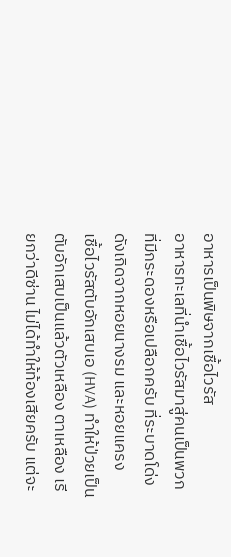อาหารเป็นพิษจากเชื้อไวรัส
อาหารทะเลที่นำเชื้อไวรัสมาสู่คนเป็นพวกที่มีกระดองหรือเปลือกครับ ที่ระบาดโด่งดังเกิดจากหอยนางรม และหอยแครง
เชื้อไวรัสตับอักเสบเอ (HVA) ทำให้ป่วยเป็นตับอักเสบเป็นแล้วตัวเหลือง ตาเหลือง เรียกว่าดีซ่าน ไม่ได้ทำให้ท้องเสียครับ แต่จะ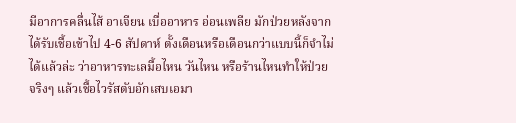มีอาการคลื่นไส้ อาเจียน เบื่ออาหาร อ่อนเพลีย มักป่วยหลังจากได้รับเชื้อเข้าไป 4-6 สัปดาห์ ตั้งเดือนหรือเดือนกว่าแบบนี้ก็จำไม่ได้แล้วล่ะ ว่าอาหารทะเลมื้อไหน วันไหน หรือร้านไหนทำให้ป่วย
จริงๆ แล้วเชื้อไวรัสตับอักเสบเอมา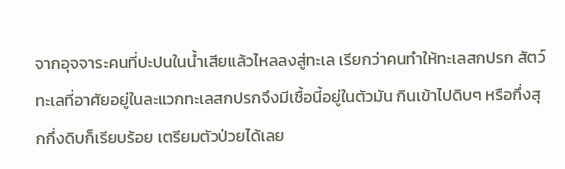จากอุจจาระคนที่ปะปนในน้ำเสียแล้วไหลลงสู่ทะเล เรียกว่าคนทำให้ทะเลสกปรก สัตว์ทะเลที่อาศัยอยู่ในละแวกทะเลสกปรกจึงมีเชื้อนี้อยู่ในตัวมัน กินเข้าไปดิบๆ หรือกึ่งสุกกึ่งดิบก็เรียบร้อย เตรียมตัวป่วยได้เลย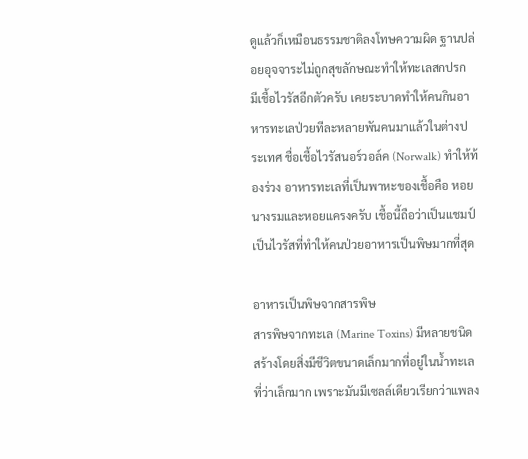ดูแล้วก็เหมือนธรรมชาติลงโทษความผิด ฐานปล่อยอุจจาระไม่ถูกสุขลักษณะทำให้ทะเลสกปรก
มีเชื้อไวรัสอีกตัวครับ เคยระบาดทำให้คนกินอาหารทะเลป่วยทีละหลายพันคนมาแล้วในต่างประเทศ ชื่อเชื้อไวรัสนอร์วอล์ค (Norwalk) ทำให้ท้องร่วง อาหารทะเลที่เป็นพาหะของเชื้อคือ หอยนางรมและหอยแครงครับ เชื้อนี้ถือว่าเป็นแชมป์ เป็นไวรัสที่ทำให้คนป่วยอาหารเป็นพิษมากที่สุด

อาหารเป็นพิษจากสารพิษ
สารพิษจากทะเล (Marine Toxins) มีหลายชนิด สร้างโดยสิ่งมีชีวิตขนาดเล็กมากที่อยู่ในน้ำทะเล ที่ว่าเล็กมาก เพราะมันมีเซลล์เดียวเรียกว่าแพลง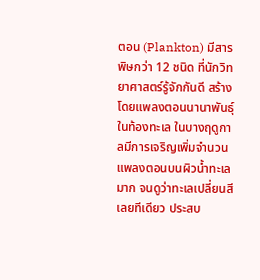ตอน (Plankton) มีสารพิษกว่า 12 ชนิด ที่นักวิทยาศาสตร์รู้จักกันดี สร้างโดยแพลงตอนนานาพันธุ์ในท้องทะเล ในบางฤดูกาลมีการเจริญเพิ่มจำนวนแพลงตอนบนผิวน้ำทะเลมาก จนดูว่าทะเลเปลี่ยนสีเลยทีเดียว ประสบ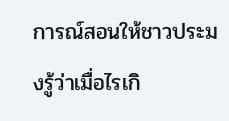การณ์สอนให้ชาวประมงรู้ว่าเมื่อไรเกิ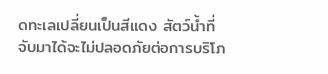ดทะเลเปลี่ยนเป็นสีแดง สัตว์น้ำที่จับมาได้จะไม่ปลอดภัยต่อการบริโภ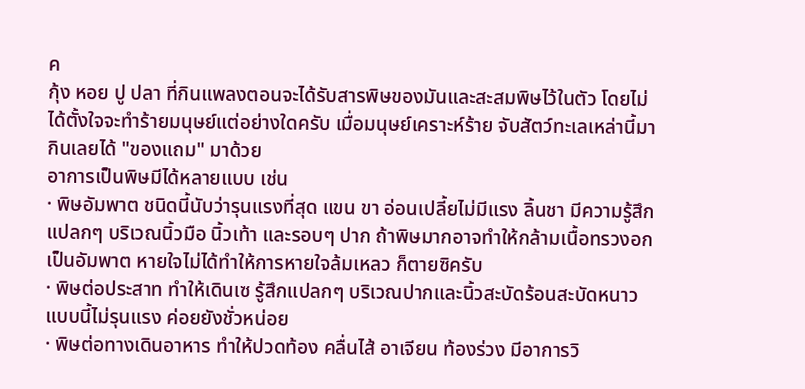ค
กุ้ง หอย ปู ปลา ที่กินแพลงตอนจะได้รับสารพิษของมันและสะสมพิษไว้ในตัว โดยไม่ได้ตั้งใจจะทำร้ายมนุษย์แต่อย่างใดครับ เมื่อมนุษย์เคราะห์ร้าย จับสัตว์ทะเลเหล่านี้มากินเลยได้ "ของแถม" มาด้วย
อาการเป็นพิษมีได้หลายแบบ เช่น
· พิษอัมพาต ชนิดนี้นับว่ารุนแรงที่สุด แขน ขา อ่อนเปลี้ยไม่มีแรง ลิ้นชา มีความรู้สึกแปลกๆ บริเวณนิ้วมือ นิ้วเท้า และรอบๆ ปาก ถ้าพิษมากอาจทำให้กล้ามเนื้อทรวงอกเป็นอัมพาต หายใจไม่ได้ทำให้การหายใจล้มเหลว ก็ตายซิครับ
· พิษต่อประสาท ทำให้เดินเซ รู้สึกแปลกๆ บริเวณปากและนิ้วสะบัดร้อนสะบัดหนาว แบบนี้ไม่รุนแรง ค่อยยังชั่วหน่อย
· พิษต่อทางเดินอาหาร ทำให้ปวดท้อง คลื่นไส้ อาเจียน ท้องร่วง มีอาการวิ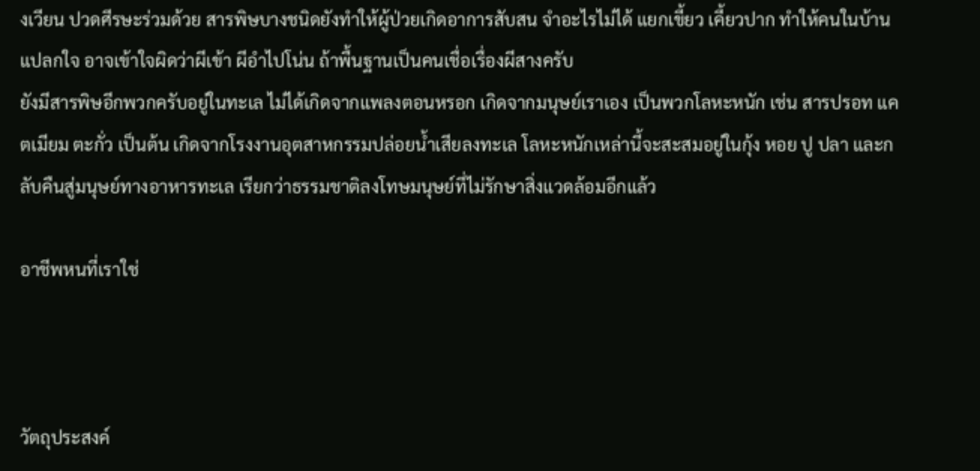งเวียน ปวดศีรษะร่วมด้วย สารพิษบางชนิดยังทำให้ผู้ป่วยเกิดอาการสับสน จำอะไรไม่ได้ แยกเขี้ยว เคี้ยวปาก ทำให้คนในบ้านแปลกใจ อาจเข้าใจผิดว่าผีเข้า ผีอำไปโน่น ถ้าพื้นฐานเป็นคนเชื่อเรื่องผีสางครับ
ยังมีสารพิษอีกพวกครับอยู่ในทะเล ไม่ได้เกิดจากแพลงตอนหรอก เกิดจากมนุษย์เราเอง เป็นพวกโลหะหนัก เช่น สารปรอท แคตเมียม ตะกั่ว เป็นต้น เกิดจากโรงงานอุตสาหกรรมปล่อยน้ำเสียลงทะเล โลหะหนักเหล่านี้จะสะสมอยู่ในกุ้ง หอย ปู ปลา และกลับคืนสู่มนุษย์ทางอาหารทะเล เรียกว่าธรรมชาติลงโทษมนุษย์ที่ไม่รักษาสิ่งแวดล้อมอีกแล้ว

อาชีพหนที่เราใช่



วัตถุประสงค์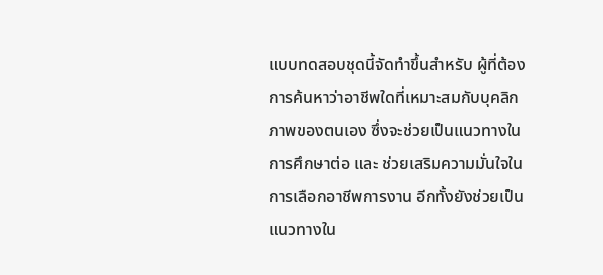แบบทดสอบชุดนี้จัดทำขึ้นสำหรับ ผู้ที่ต้องการค้นหาว่าอาชีพใดที่เหมาะสมกับบุคลิกภาพของตนเอง ซึ่งจะช่วยเป็นแนวทางในการศึกษาต่อ และ ช่วยเสริมความมั่นใจในการเลือกอาชีพการงาน อีกทั้งยังช่วยเป็นแนวทางใน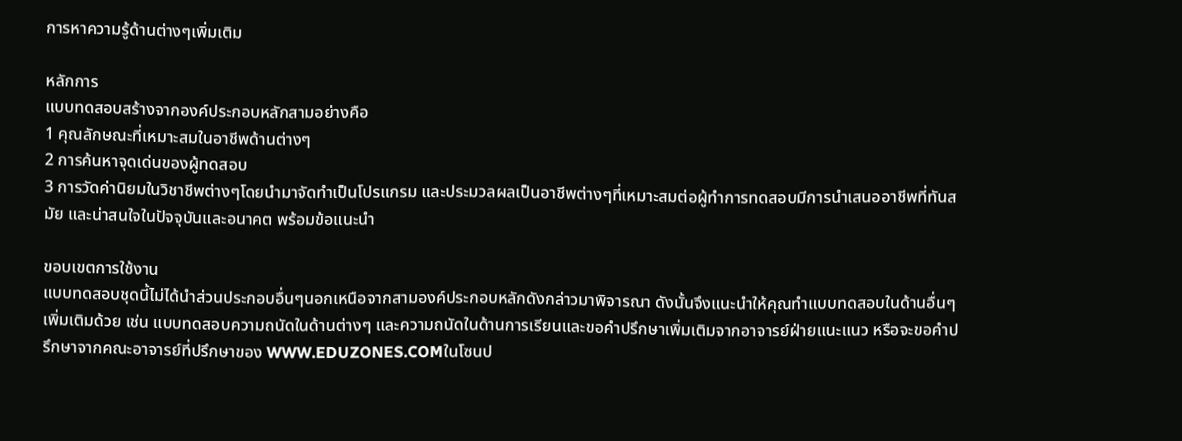การหาความรู้ด้านต่างๆเพิ่มเติม

หลักการ
แบบทดสอบสร้างจากองค์ประกอบหลักสามอย่างคือ
1 คุณลักษณะที่เหมาะสมในอาชีพด้านต่างๆ
2 การค้นหาจุดเด่นของผู้ทดสอบ
3 การวัดค่านิยมในวิชาชีพต่างๆโดยนำมาจัดทำเป็นโปรแกรม และประมวลผลเป็นอาชีพต่างๆที่เหมาะสมต่อผู้ทำการทดสอบมีการนำเสนออาชีพที่ทันสมัย และน่าสนใจในปัจจุบันและอนาคต พร้อมข้อแนะนำ

ขอบเขตการใช้งาน
แบบทดสอบชุดนี้ไม่ได้นำส่วนประกอบอื่นๆนอกเหนือจากสามองค์ประกอบหลักดังกล่าวมาพิจารณา ดังนั้นจึงแนะนำให้คุณทำแบบทดสอบในด้านอื่นๆ เพิ่มเติมด้วย เช่น แบบทดสอบความถนัดในด้านต่างๆ และความถนัดในด้านการเรียนและขอคำปรึกษาเพิ่มเติมจากอาจารย์ฝ่ายแนะแนว หรือจะขอคำปรึกษาจากคณะอาจารย์ที่ปรึกษาของ WWW.EDUZONES.COMในโซนป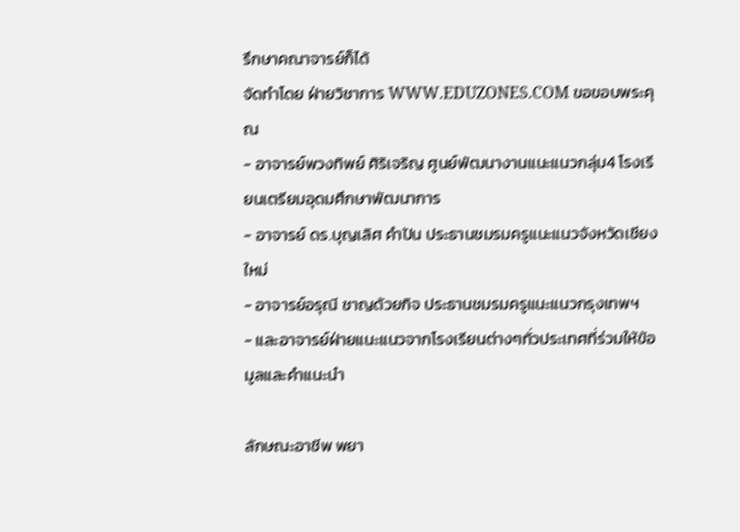รึกษาคณาจารย์ก็ได้
จัดทำโดย ฝ่ายวิชาการ WWW.EDUZONES.COM ขอขอบพระคุณ
- อาจารย์พวงทิพย์ ศิริเจริญ ศูนย์พัฒนางานแนะแนวกลุ่ม4 โรงเรียนเตรียมอุดมศึกษาพัฒนาการ
- อาจารย์ ดร.บุญเลิศ คำปัน ประธานชมรมครูแนะแนวจังหวัดเชียงใหม่
- อาจารย์อรุณี ชาญด้วยกิจ ประธานชมรมครูแนะแนวกรุงเทพฯ
- และอาจารย์ฝ่ายแนะแนวจากโรงเรียนต่างๆทั่วประเทศที่ร่วมให้ข้อมูลและคำแนะนำ

ลักษณะอาชีพ พยา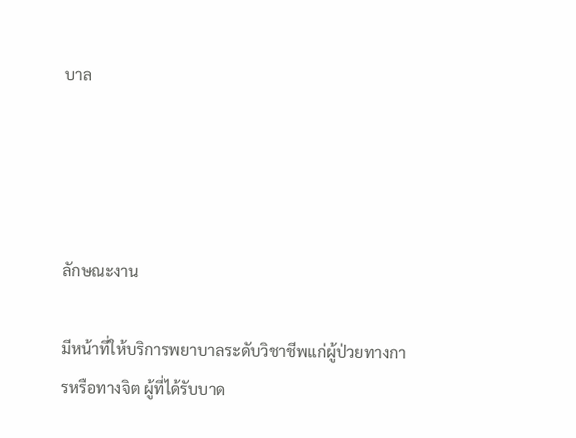บาล




ลักษณะงาน

มีหน้าที่ให้บริการพยาบาลระดับวิชาชีพแก่ผู้ป่วยทางการหรือทางจิต ผู้ที่ได้รับบาด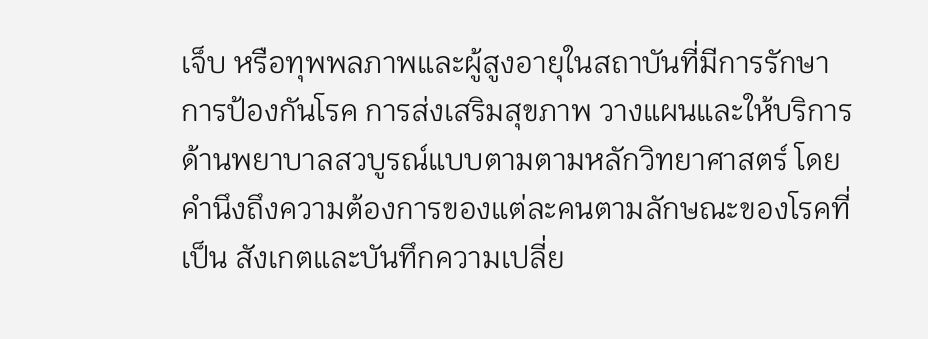เจ็บ หรือทุพพลภาพและผู้สูงอายุในสถาบันที่มีการรักษา การป้องกันโรค การส่งเสริมสุขภาพ วางแผนและให้บริการด้านพยาบาลสวบูรณ์แบบตามตามหลักวิทยาศาสตร์ โดยคำนึงถึงความต้องการของแต่ละคนตามลักษณะของโรคที่เป็น สังเกตและบันทึกความเปลี่ย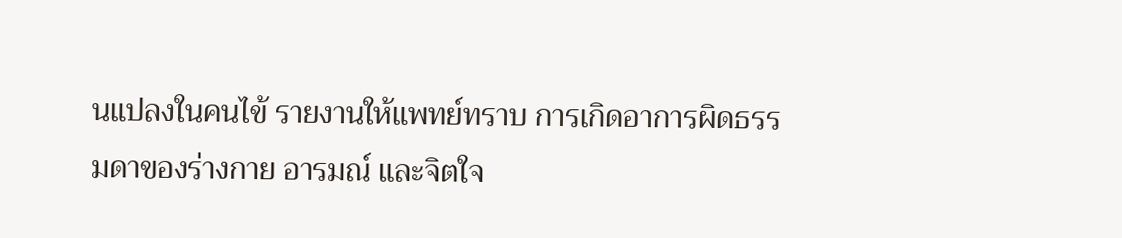นแปลงในคนไข้ รายงานให้แพทย์ทราบ การเกิดอาการผิดธรรมดาของร่างกาย อารมณ์ และจิตใจ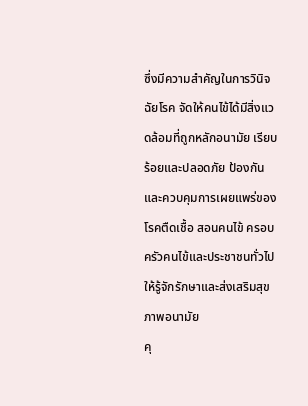ซึ่งมีความสำคัญในการวินิจฉัยโรค จัดให้คนไข้ได้มีสิ่งแวดล้อมที่ถูกหลักอนามัย เรียบร้อยและปลอดภัย ป้องกันและควบคุมการเผยแพร่ของโรคตืดเชื้อ สอนคนไข้ ครอบครัวคนไข้และประชาชนทั่วไปให้รู้จักรักษาและส่งเสริมสุขภาพอนามัย
คุ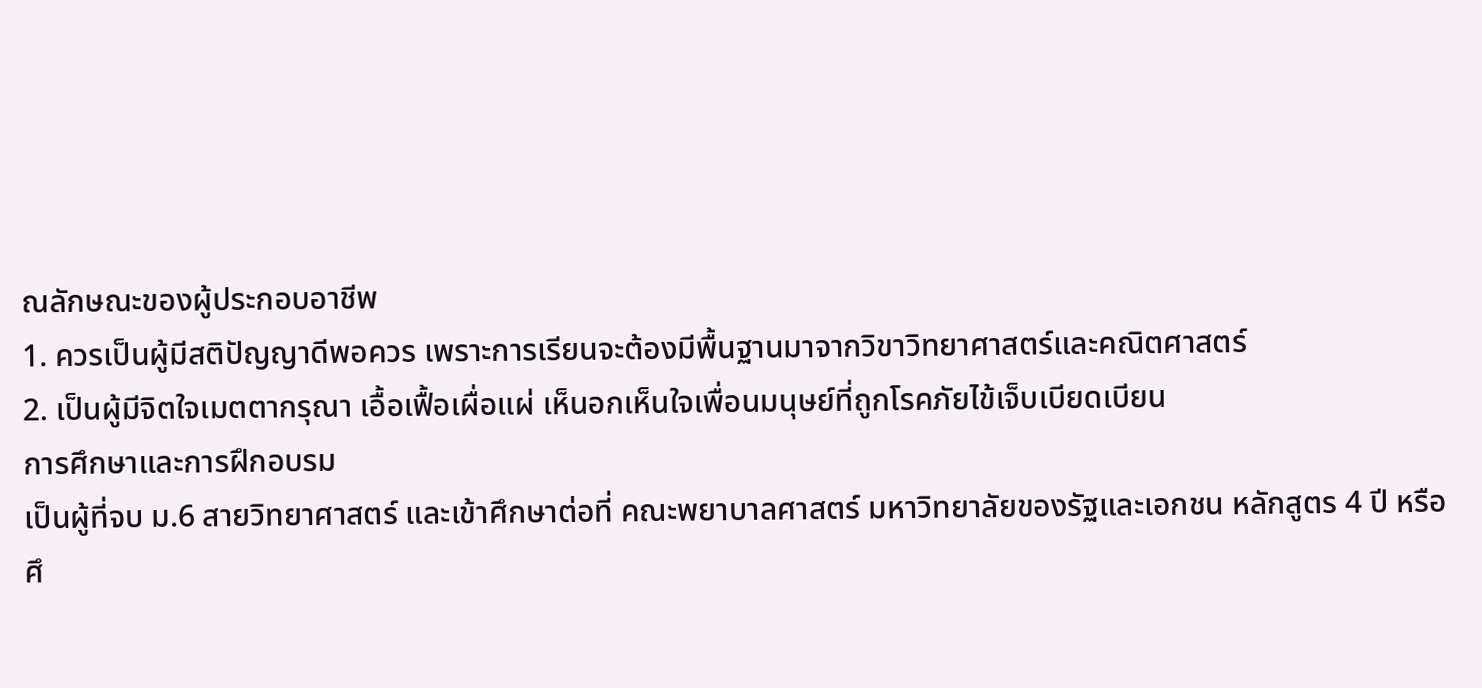ณลักษณะของผู้ประกอบอาชีพ
1. ควรเป็นผู้มีสติปัญญาดีพอควร เพราะการเรียนจะต้องมีพื้นฐานมาจากวิขาวิทยาศาสตร์และคณิตศาสตร์
2. เป็นผู้มีจิตใจเมตตากรุณา เอื้อเฟื้อเผื่อแผ่ เห็นอกเห็นใจเพื่อนมนุษย์ที่ถูกโรคภัยไข้เจ็บเบียดเบียน
การศึกษาและการฝึกอบรม
เป็นผู้ที่จบ ม.6 สายวิทยาศาสตร์ และเข้าศึกษาต่อที่ คณะพยาบาลศาสตร์ มหาวิทยาลัยของรัฐและเอกชน หลักสูตร 4 ปี หรือศึ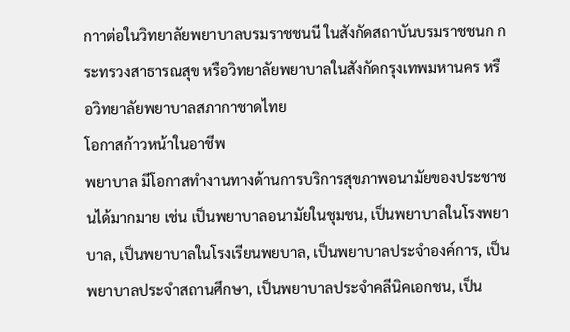กาาต่อในวิทยาลัยพยาบาลบรมราชชนนี ในสังกัดสถาบันบรมราชชนก กระทรวงสาธารณสุข หรือวิทยาลัยพยาบาลในสังกัดกรุงเทพมหานคร หรือวิทยาลัยพยาบาลสภากาชาดไทย
โอกาสก้าวหน้าในอาชีพ
พยาบาล มีโอกาสทำงานทางด้านการบริการสุขภาพอนามัยของประชาชนได้มากมาย เช่น เป็นพยาบาลอนามัยในชุมชน, เป็นพยาบาลในโรงพยาบาล, เป็นพยาบาลในโรงเรียนพยบาล, เป็นพยาบาลประจำองค์การ, เป็นพยาบาลประจำสถานศึกษา, เป็นพยาบาลประจำคลีนิคเอกชน, เป็น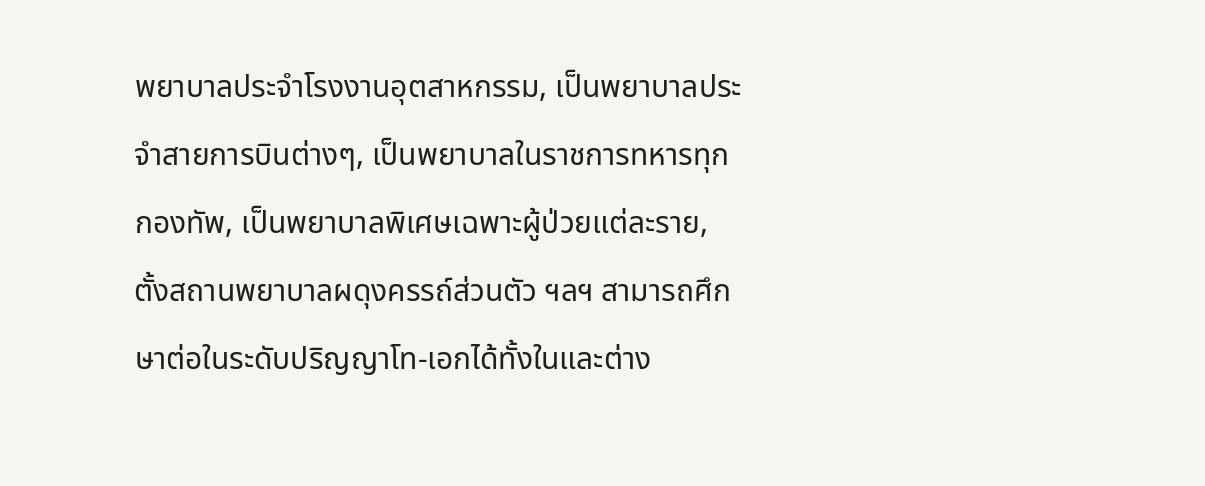พยาบาลประจำโรงงานอุตสาหกรรม, เป็นพยาบาลประจำสายการบินต่างๆ, เป็นพยาบาลในราชการทหารทุกกองทัพ, เป็นพยาบาลพิเศษเฉพาะผู้ป่วยแต่ละราย, ตั้งสถานพยาบาลผดุงครรถ์ส่วนตัว ฯลฯ สามารถศึกษาต่อในระดับปริญญาโท-เอกได้ทั้งในและต่าง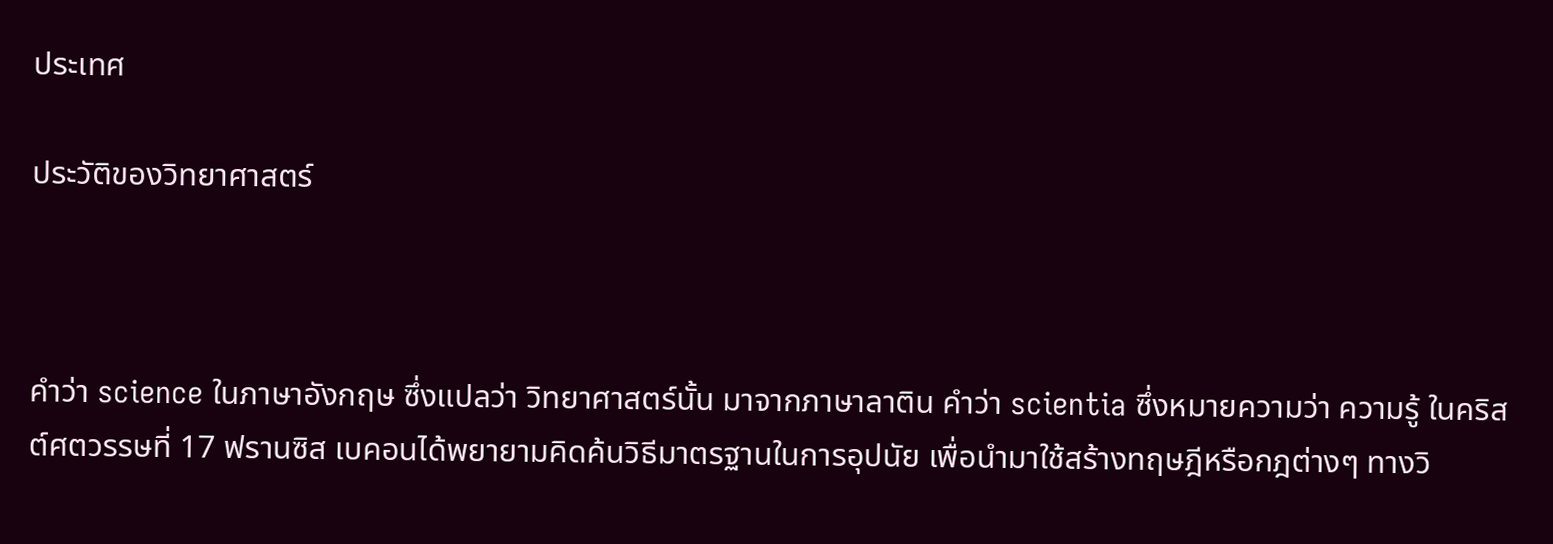ประเทศ

ประวัติของวิทยาศาสตร์



คำว่า science ในภาษาอังกฤษ ซึ่งแปลว่า วิทยาศาสตร์นั้น มาจากภาษาลาติน คำว่า scientia ซึ่งหมายความว่า ความรู้ ในคริสต์ศตวรรษที่ 17 ฟรานซิส เบคอนได้พยายามคิดค้นวิธีมาตรฐานในการอุปนัย เพื่อนำมาใช้สร้างทฤษฎีหรือกฎต่างๆ ทางวิ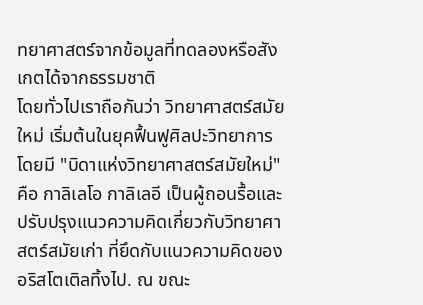ทยาศาสตร์จากข้อมูลที่ทดลองหรือสังเกตได้จากธรรมชาติ
โดยทั่วไปเราถือกันว่า วิทยาศาสตร์สมัยใหม่ เริ่มต้นในยุคฟื้นฟูศิลปะวิทยาการ โดยมี "บิดาแห่งวิทยาศาสตร์สมัยใหม่" คือ กาลิเลโอ กาลิเลอี เป็นผู้ถอนรื้อและปรับปรุงแนวความคิดเกี่ยวกับวิทยาศาสตร์สมัยเก่า ที่ยึดกับแนวความคิดของอริสโตเติลทิ้งไป. ณ ขณะ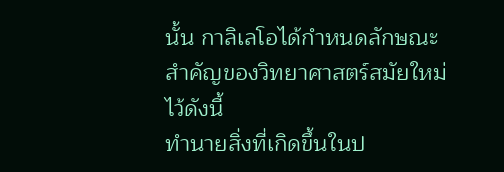นั้น กาลิเลโอได้กำหนดลักษณะสำคัญของวิทยาศาสตร์สมัยใหม่ไว้ดังนี้
ทำนายสิ่งที่เกิดขึ้นในป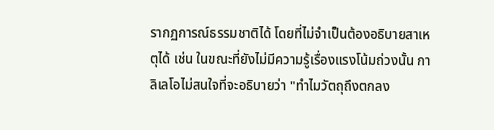รากฏการณ์ธรรมชาติได้ โดยที่ไม่จำเป็นต้องอธิบายสาเหตุได้ เช่น ในขณะที่ยังไม่มีความรู้เรื่องแรงโน้มถ่วงนั้น กาลิเลโอไม่สนใจที่จะอธิบายว่า "ทำไมวัตถุถึงตกลง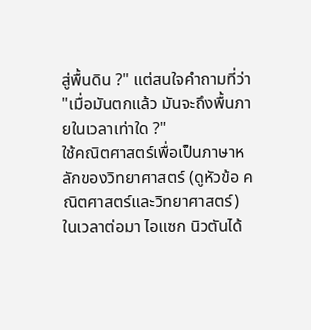สู่พื้นดิน ?" แต่สนใจคำถามที่ว่า "เมื่อมันตกแล้ว มันจะถึงพื้นภายในเวลาเท่าใด ?"
ใช้คณิตศาสตร์เพื่อเป็นภาษาหลักของวิทยาศาสตร์ (ดูหัวข้อ คณิตศาสตร์และวิทยาศาสตร์)
ในเวลาต่อมา ไอแซก นิวตันได้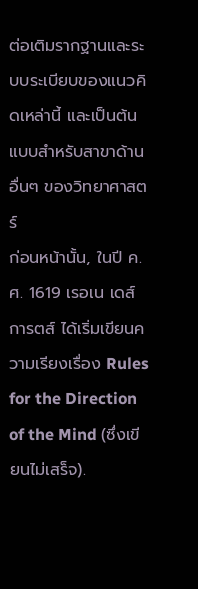ต่อเติมรากฐานและระบบระเบียบของแนวคิดเหล่านี้ และเป็นต้นแบบสำหรับสาขาด้านอื่นๆ ของวิทยาศาสตร์
ก่อนหน้านั้น, ในปี ค.ศ. 1619 เรอเน เดส์การตส์ ได้เริ่มเขียนความเรียงเรื่อง Rules for the Direction of the Mind (ซึ่งเขียนไม่เสร็จ).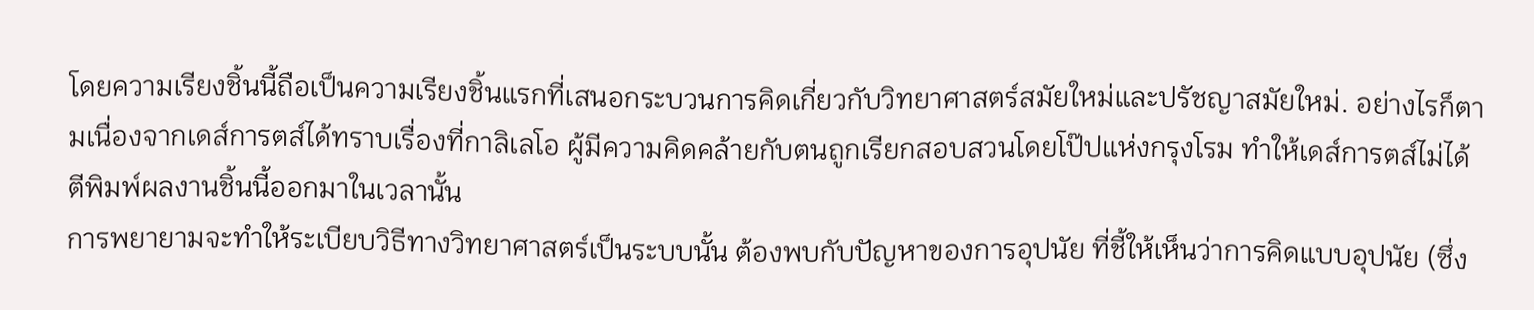โดยความเรียงชิ้นนี้ถือเป็นความเรียงชิ้นแรกที่เสนอกระบวนการคิดเกี่ยวกับวิทยาศาสตร์สมัยใหม่และปรัชญาสมัยใหม่. อย่างไรก็ตามเนื่องจากเดส์การตส์ได้ทราบเรื่องที่กาลิเลโอ ผู้มีความคิดคล้ายกับตนถูกเรียกสอบสวนโดยโป๊ปแห่งกรุงโรม ทำให้เดส์การตส์ไม่ได้ตีพิมพ์ผลงานชิ้นนี้ออกมาในเวลานั้น
การพยายามจะทำให้ระเบียบวิธีทางวิทยาศาสตร์เป็นระบบนั้น ต้องพบกับปัญหาของการอุปนัย ที่ชี้ให้เห็นว่าการคิดแบบอุปนัย (ซึ่ง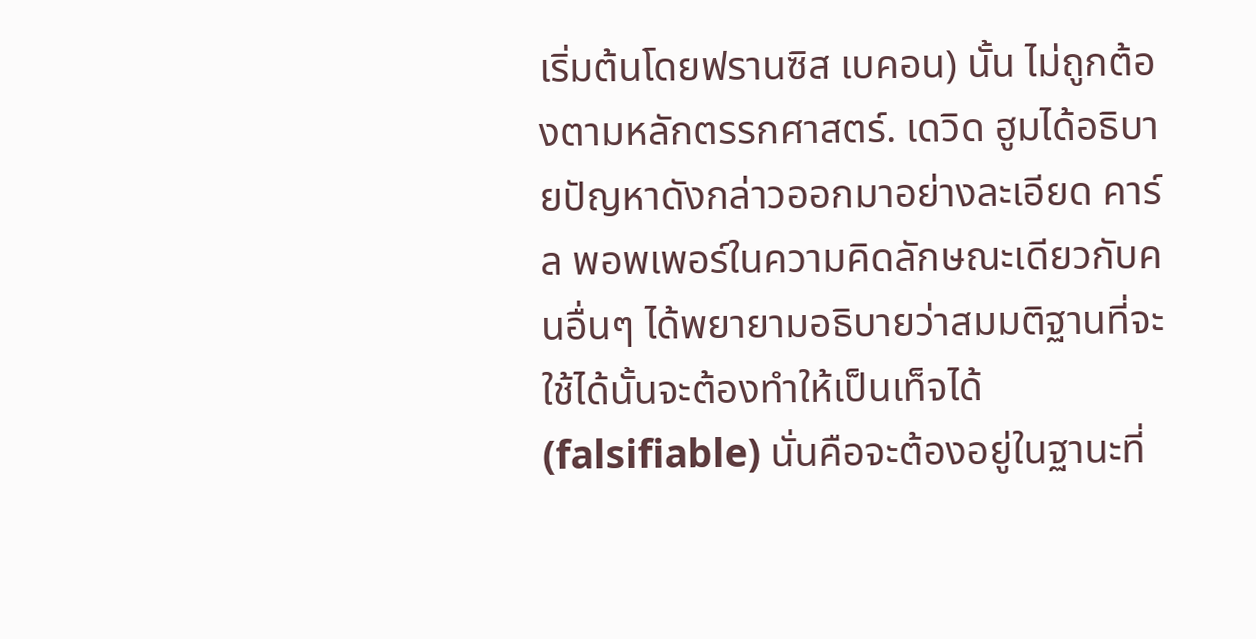เริ่มต้นโดยฟรานซิส เบคอน) นั้น ไม่ถูกต้องตามหลักตรรกศาสตร์. เดวิด ฮูมได้อธิบายปัญหาดังกล่าวออกมาอย่างละเอียด คาร์ล พอพเพอร์ในความคิดลักษณะเดียวกับคนอื่นๆ ได้พยายามอธิบายว่าสมมติฐานที่จะใช้ได้นั้นจะต้องทำให้เป็นเท็จได้ (falsifiable) นั่นคือจะต้องอยู่ในฐานะที่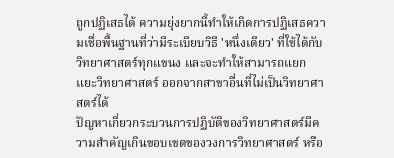ถูกปฏิเสธได้ ความยุ่งยากนี้ทำให้เกิดการปฏิเสธความเชื่อพื้นฐานที่ว่ามีระเบียบวิธี 'หนึ่งเดียว' ที่ใช้ได้กับวิทยาศาสตร์ทุกแขนง และจะทำให้สามารถแยกแยะวิทยาศาสตร์ ออกจากสาขาอื่นที่ไม่เป็นวิทยาศาสตร์ได้
ปัญหาเกี่ยวกระบวนการปฏิบัติของวิทยาศาสตร์มีความสำคัญเกินขอบเขตของวงการวิทยาศาสตร์ หรือ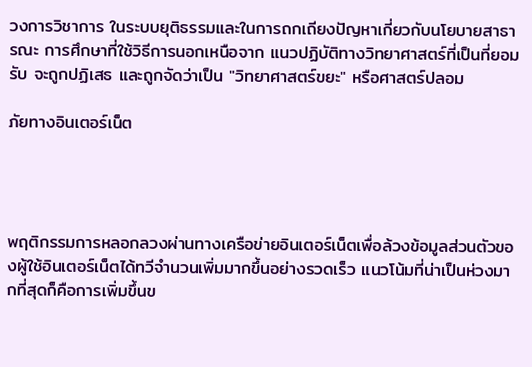วงการวิชาการ ในระบบยุติธรรมและในการถกเถียงปัญหาเกี่ยวกับนโยบายสาธารณะ การศึกษาที่ใช้วิธีการนอกเหนือจาก แนวปฏิบัติทางวิทยาศาสตร์ที่เป็นที่ยอมรับ จะถูกปฏิเสธ และถูกจัดว่าเป็น "วิทยาศาสตร์ขยะ" หรือศาสตร์ปลอม

ภัยทางอินเตอร์เน็ต




พฤติกรรมการหลอกลวงผ่านทางเครือข่ายอินเตอร์เน็ตเพื่อล้วงข้อมูลส่วนตัวของผู้ใช้อินเตอร์เน็ตได้ทวีจำนวนเพิ่มมากขึ้นอย่างรวดเร็ว แนวโน้มที่น่าเป็นห่วงมากที่สุดก็คือการเพิ่มขึ้นข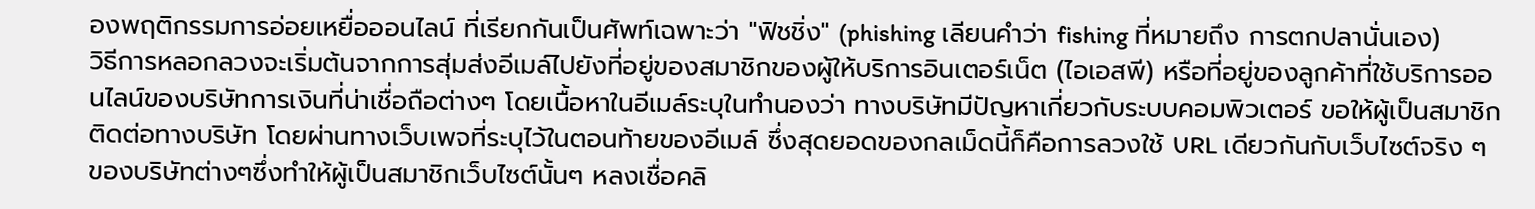องพฤติกรรมการอ่อยเหยื่อออนไลน์ ที่เรียกกันเป็นศัพท์เฉพาะว่า "ฟิชชิ่ง" (phishing เลียนคำว่า fishing ที่หมายถึง การตกปลานั่นเอง)
วิธีการหลอกลวงจะเริ่มต้นจากการสุ่มส่งอีเมล์ไปยังที่อยู่ของสมาชิกของผู้ให้บริการอินเตอร์เน็ต (ไอเอสพี) หรือที่อยู่ของลูกค้าที่ใช้บริการออนไลน์ของบริษัทการเงินที่น่าเชื่อถือต่างๆ โดยเนื้อหาในอีเมล์ระบุในทำนองว่า ทางบริษัทมีปัญหาเกี่ยวกับระบบคอมพิวเตอร์ ขอให้ผู้เป็นสมาชิกติดต่อทางบริษัท โดยผ่านทางเว็บเพจที่ระบุไว้ในตอนท้ายของอีเมล์ ซึ่งสุดยอดของกลเม็ดนี้ก็คือการลวงใช้ URL เดียวกันกับเว็บไซต์จริง ๆ ของบริษัทต่างๆซึ่งทำให้ผู้เป็นสมาชิกเว็บไซต์นั้นๆ หลงเชื่อคลิ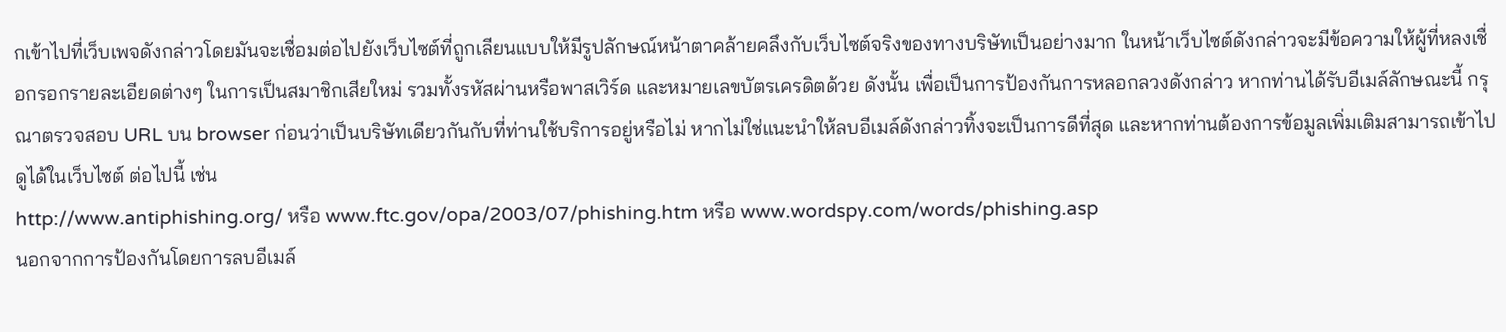กเข้าไปที่เว็บเพจดังกล่าวโดยมันจะเชื่อมต่อไปยังเว็บไซต์ที่ถูกเลียนแบบให้มีรูปลักษณ์หน้าตาคล้ายคลึงกับเว็บไซต์จริงของทางบริษัทเป็นอย่างมาก ในหน้าเว็บไซต์ดังกล่าวจะมีข้อความให้ผู้ที่หลงเชื่อกรอกรายละเอียดต่างๆ ในการเป็นสมาชิกเสียใหม่ รวมทั้งรหัสผ่านหรือพาสเวิร์ด และหมายเลขบัตรเครดิตด้วย ดังนั้น เพื่อเป็นการป้องกันการหลอกลวงดังกล่าว หากท่านได้รับอีเมล์ลักษณะนี้ กรุณาตรวจสอบ URL บน browser ก่อนว่าเป็นบริษัทเดียวกันกับที่ท่านใช้บริการอยู่หรือไม่ หากไม่ใช่แนะนำให้ลบอีเมล์ดังกล่าวทิ้งจะเป็นการดีที่สุด และหากท่านต้องการข้อมูลเพิ่มเติมสามารถเข้าไปดูได้ในเว็บไซต์ ต่อไปนี้ เช่น
http://www.antiphishing.org/ หรือ www.ftc.gov/opa/2003/07/phishing.htm หรือ www.wordspy.com/words/phishing.asp
นอกจากการป้องกันโดยการลบอีเมล์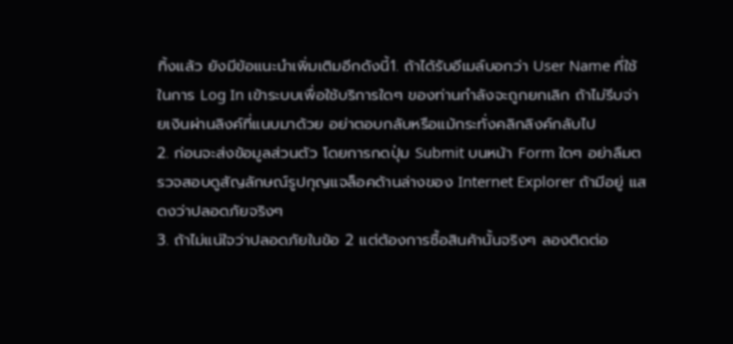ทิ้งแล้ว ยังมีข้อแนะนำเพิ่มเติมอีกดังนี้1. ถ้าได้รับอีเมล์บอกว่า User Name ที่ใช้ในการ Log In เข้าระบบเพื่อใช้บริการใดๆ ของท่านกำลังจะถูกยกเลิก ถ้าไม่รีบจ่ายเงินผ่านลิงค์ที่แนบมาด้วย อย่าตอบกลับหรือแม้กระทั่งคลิกลิงค์กลับไป
2. ก่อนจะส่งข้อมูลส่วนตัว โดยการกดปุ่ม Submit บนหน้า Form ใดๆ อย่าลืมตรวจสอบดูสัญลักษณ์รูปกุญแจล็อคด้านล่างของ Internet Explorer ถ้ามีอยู่ แสดงว่าปลอดภัยจริงๆ
3. ถ้าไม่แน่ใจว่าปลอดภัยในข้อ 2 แต่ต้องการซื้อสินค้านั้นจริงๆ ลองติดต่อ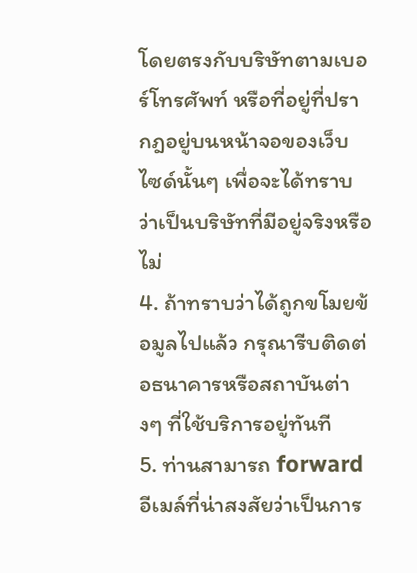โดยตรงกับบริษัทตามเบอร์โทรศัพท์ หรือที่อยู่ที่ปรากฎอยู่บนหน้าจอของเว็บไซด์นั้นๆ เพื่อจะได้ทราบว่าเป็นบริษัทที่มีอยู่จริงหรือไม่
4. ถ้าทราบว่าได้ถูกขโมยข้อมูลไปแล้ว กรุณารีบติดต่อธนาคารหรือสถาบันต่างๆ ที่ใช้บริการอยู่ทันที
5. ท่านสามารถ forward อีเมล์ที่น่าสงสัยว่าเป็นการ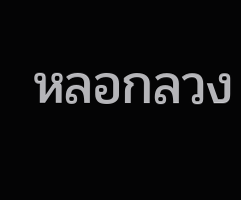หลอกลวง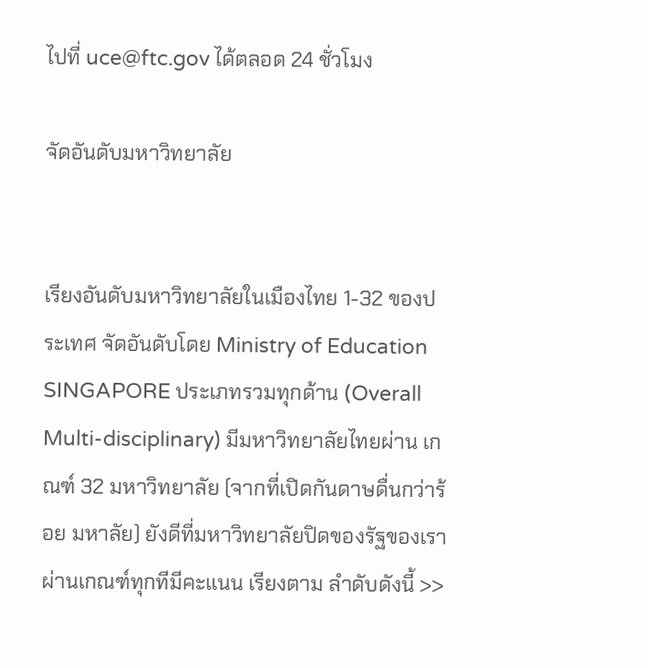ไปที่ uce@ftc.gov ได้ตลอด 24 ชั่วโมง

จัดอันดับมหาวิทยาลัย


เรียงอันดับมหาวิทยาลัยในเมืองไทย 1-32 ของประเทศ จัดอันดับโดย Ministry of Education SINGAPORE ประเภทรวมทุกด้าน (Overall Multi-disciplinary) มีมหาวิทยาลัยไทยผ่าน เกณฑ์ 32 มหาวิทยาลัย (จากที่เปิดกันดาษดื่นกว่าร้อย มหาลัย) ยังดีที่มหาวิทยาลัยปิดของรัฐของเราผ่านเกณฑ์ทุกทีมีคะแนน เรียงตาม ลำดับดังนี้ >>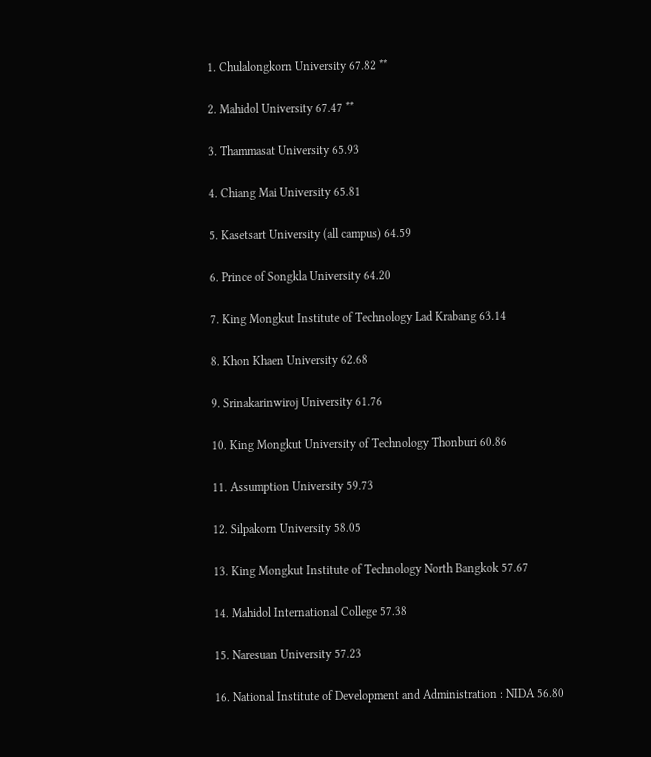1. Chulalongkorn University 67.82 **

2. Mahidol University 67.47 **

3. Thammasat University 65.93

4. Chiang Mai University 65.81

5. Kasetsart University (all campus) 64.59

6. Prince of Songkla University 64.20

7. King Mongkut Institute of Technology Lad Krabang 63.14

8. Khon Khaen University 62.68

9. Srinakarinwiroj University 61.76

10. King Mongkut University of Technology Thonburi 60.86

11. Assumption University 59.73

12. Silpakorn University 58.05

13. King Mongkut Institute of Technology North Bangkok 57.67

14. Mahidol International College 57.38

15. Naresuan University 57.23

16. National Institute of Development and Administration : NIDA 56.80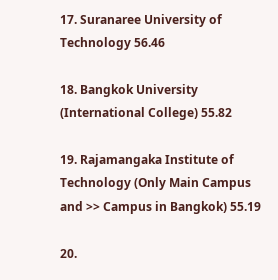17. Suranaree University of Technology 56.46

18. Bangkok University (International College) 55.82

19. Rajamangaka Institute of Technology (Only Main Campus and >> Campus in Bangkok) 55.19

20.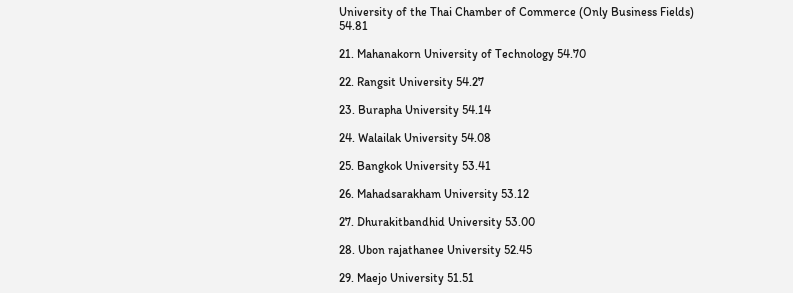University of the Thai Chamber of Commerce (Only Business Fields) 54.81

21. Mahanakorn University of Technology 54.70

22. Rangsit University 54.27

23. Burapha University 54.14

24. Walailak University 54.08

25. Bangkok University 53.41

26. Mahadsarakham University 53.12

27. Dhurakitbandhid University 53.00

28. Ubon rajathanee University 52.45

29. Maejo University 51.51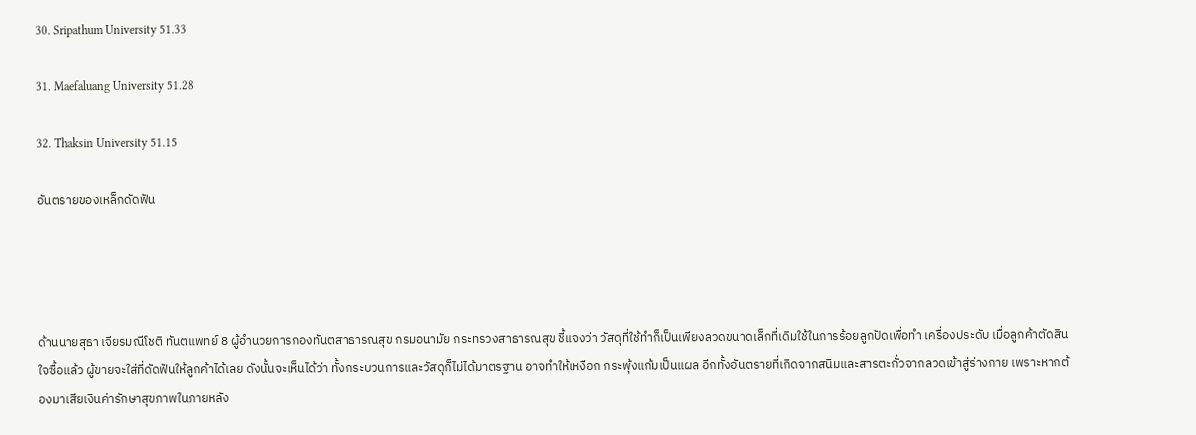30. Sripathum University 51.33

31. Maefaluang University 51.28

32. Thaksin University 51.15

อันตรายของเหล็กดัดฟัน




ด้านนายสุธา เจียรมณีโชติ ทันตแพทย์ 8 ผู้อำนวยการกองทันตสาธารณสุข กรมอนามัย กระทรวงสาธารณสุข ชี้แจงว่า วัสดุที่ใช้ทำก็เป็นเพียงลวดขนาดเล็กที่เดิมใช้ในการร้อยลูกปัดเพื่อทำ เครื่องประดับ เมื่อลูกค้าตัดสินใจซื้อแล้ว ผู้ขายจะใส่ที่ดัดฟันให้ลูกค้าได้เลย ดังนั้นจะเห็นได้ว่า ทั้งกระบวนการและวัสดุก็ไม่ได้มาตรฐาน อาจทำให้เหงือก กระพุ้งแก้มเป็นแผล อีกทั้งอันตรายที่เกิดจากสนิมและสารตะกั่วจากลวดเข้าสู่ร่างกาย เพราะหากต้องมาเสียเงินค่ารักษาสุขภาพในภายหลัง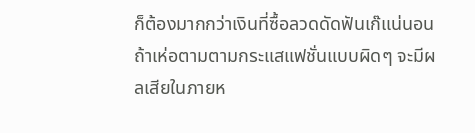ก็ต้องมากกว่าเงินที่ซื้อลวดดัดฟันเก๊แน่นอน ถ้าเห่อตามตามกระแสแฟชั่นแบบผิดๆ จะมีผลเสียในภายห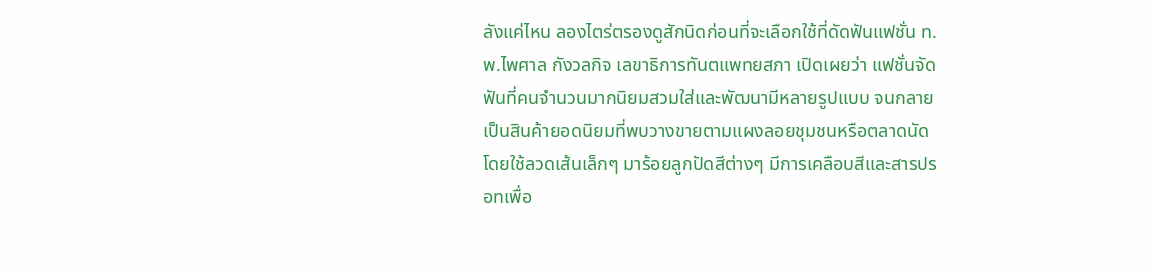ลังแค่ไหน ลองไตร่ตรองดูสักนิดก่อนที่จะเลือกใช้ที่ดัดฟันแฟชั่น ท.พ.ไพศาล กังวลกิจ เลขาธิการทันตแพทยสภา เปิดเผยว่า แฟชั่นจัดฟันที่คนจำนวนมากนิยมสวมใส่และพัฒนามีหลายรูปแบบ จนกลายเป็นสินค้ายอดนิยมที่พบวางขายตามแผงลอยชุมชนหรือตลาดนัด โดยใช้ลวดเส้นเล็กๆ มาร้อยลูกปัดสีต่างๆ มีการเคลือบสีและสารปรอทเพื่อ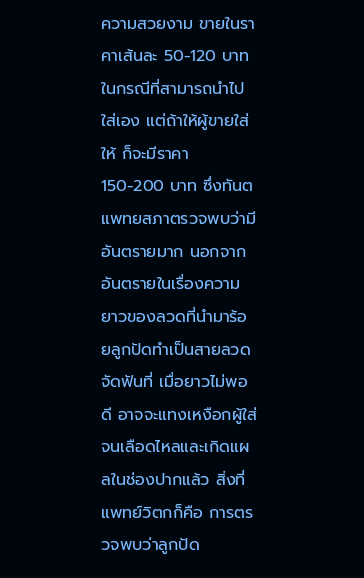ความสวยงาม ขายในราคาเส้นละ 50-120 บาท ในกรณีที่สามารถนำไปใส่เอง แต่ถ้าให้ผู้ขายใส่ให้ ก็จะมีราคา 150-200 บาท ซึ่งทันตแพทยสภาตรวจพบว่ามีอันตรายมาก นอกจากอันตรายในเรื่องความยาวของลวดที่นำมาร้อยลูกปัดทำเป็นสายลวดจัดฟันที่ เมื่อยาวไม่พอดี อาจจะแทงเหงือกผู้ใส่จนเลือดไหลและเกิดแผลในช่องปากแล้ว สิ่งที่แพทย์วิตกก็คือ การตรวจพบว่าลูกปัด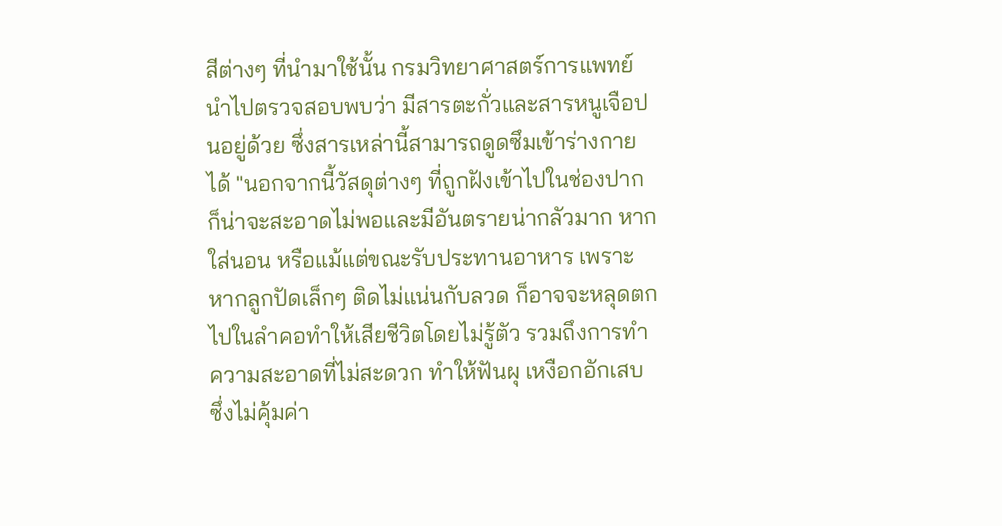สีต่างๆ ที่นำมาใช้นั้น กรมวิทยาศาสตร์การแพทย์นำไปตรวจสอบพบว่า มีสารตะกั่วและสารหนูเจือปนอยู่ด้วย ซึ่งสารเหล่านี้สามารถดูดซึมเข้าร่างกายได้ "นอกจากนี้วัสดุต่างๆ ที่ถูกฝังเข้าไปในช่องปาก ก็น่าจะสะอาดไม่พอและมีอันตรายน่ากลัวมาก หากใส่นอน หรือแม้แต่ขณะรับประทานอาหาร เพราะหากลูกปัดเล็กๆ ติดไม่แน่นกับลวด ก็อาจจะหลุดตกไปในลำคอทำให้เสียชีวิตโดยไม่รู้ตัว รวมถึงการทำความสะอาดที่ไม่สะดวก ทำให้ฟันผุ เหงือกอักเสบ ซึ่งไม่คุ้มค่า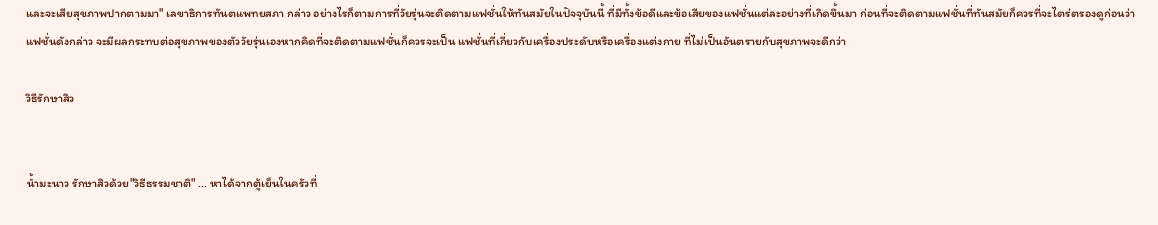และจะเสียสุขภาพปากตามมา" เลขาธิการทันตแพทยสภา กล่าว อย่างไรก็ตามการที่วัยรุ่นจะติดตามแฟชั่นให้ทันสมัยในปัจจุบันนี้ ที่มีทั้งข้อดีและข้อเสียของแฟชั่นแต่ละอย่างที่เกิดขึ้นมา ก่อนที่จะติดตามแฟชั่นที่ทันสมัยก็ควรที่จะไตร่ตรองดูก่อนว่าแฟชั่นดังกล่าว จะมีผลกระทบต่อสุขภาพของตัววัยรุ่นเองหากคิดที่จะติดตามแฟชั่นก็ควรจะเป็น แฟชั่นที่เกี่ยวกับเครื่องประดับหรือเครื่องแต่งกาย ที่ไม่เป็นอันตรายกับสุขภาพจะดีกว่า

วิธีรักษาสิว


น้ำมะนาว รักษาสิวด้วย"วิธีธรรมชาติ" ... หาได้จากตู้เย็นในครัวที่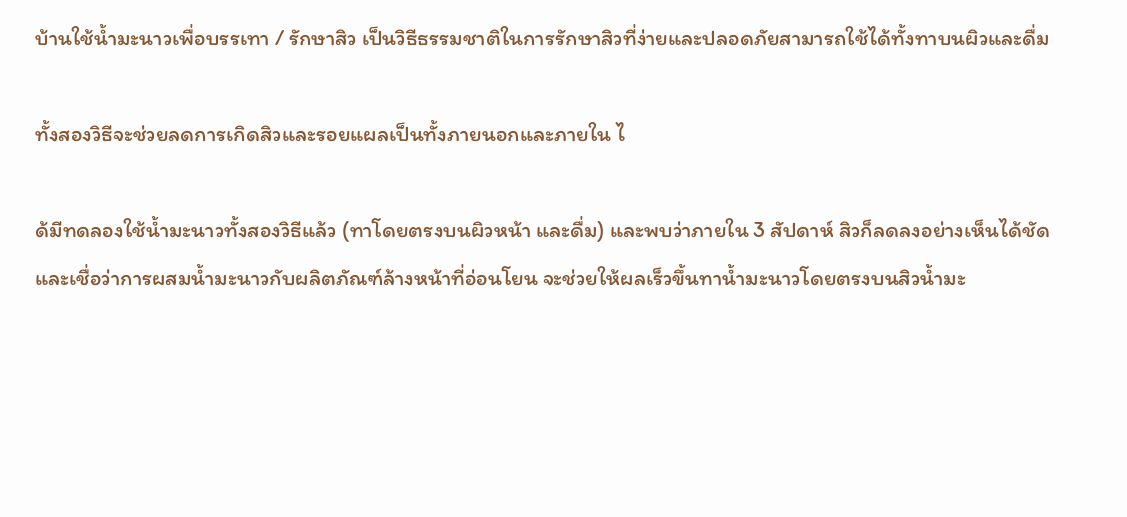บ้านใช้น้ำมะนาวเพื่อบรรเทา / รักษาสิว เป็นวิธีธรรมชาติในการรักษาสิวที่ง่ายและปลอดภัยสามารถใช้ได้ทั้งทาบนผิวและดื่ม

ทั้งสองวิธีจะช่วยลดการเกิดสิวและรอยแผลเป็นทั้งภายนอกและภายใน ไ

ด้มีทดลองใช้น้ำมะนาวทั้งสองวิธีแล้ว (ทาโดยตรงบนผิวหน้า และดื่ม) และพบว่าภายใน 3 สัปดาห์ สิวก็ลดลงอย่างเห็นได้ชัด และเชื่อว่าการผสมน้ำมะนาวกับผลิตภัณฑ์ล้างหน้าที่อ่อนโยน จะช่วยให้ผลเร็วขึ้นทาน้ำมะนาวโดยตรงบนสิวน้ำมะ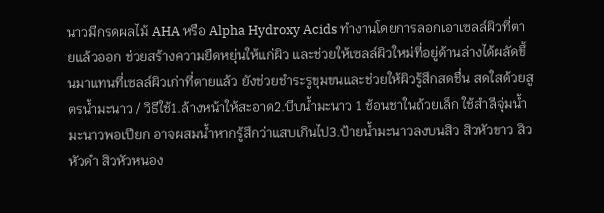นาวมีกรดผลไม้ AHA หรือ Alpha Hydroxy Acids ทำงานโดยการลอกเอาเซลล์ผิวที่ตายแล้วออก ช่วยสร้างความยืดหยุ่นให้แก่ผิว และช่วยให้เซลล์ผิวใหม่ที่อยู่ด้านล่างได้ผลัดขึ้นมาแทนที่เซลล์ผิวเก่าที่ตายแล้ว ยังช่วยชำระรูขุมขนและช่วยให้ผิวรู้สึกสดชื่น สดใสด้วยสูตรน้ำมะนาว / วิธีใช้1.ล้างหน้าให้สะอาด2.บีบน้ำมะนาว 1 ช้อนชาในถ้วยเล็ก ใช้สำลีจุ่มน้ำมะนาวพอเปียก อาจผสมน้ำหากรู้สึกว่าแสบเกินไป3.ป้ายน้ำมะนาวลงบนสิว สิวหัวขาว สิวหัวดำ สิวหัวหนอง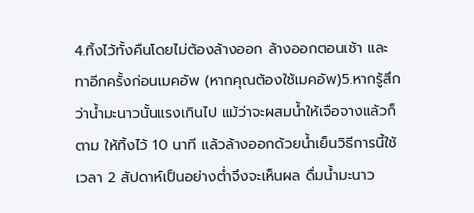4.ทิ้งไว้ทั้งคืนโดยไม่ต้องล้างออก ล้างออกตอนเช้า และทาอีกครั้งก่อนเมคอัพ (หากคุณต้องใช้เมคอัพ)5.หากรู้สึกว่าน้ำมะนาวนั้นแรงเกินไป แม้ว่าจะผสมน้ำให้เจือจางแล้วก็ตาม ให้ทิ้งไว้ 10 นาที แล้วล้างออกด้วยน้ำเย็นวิธีการนี้ใช้เวลา 2 สัปดาห์เป็นอย่างต่ำจึงจะเห็นผล ดื่มน้ำมะนาว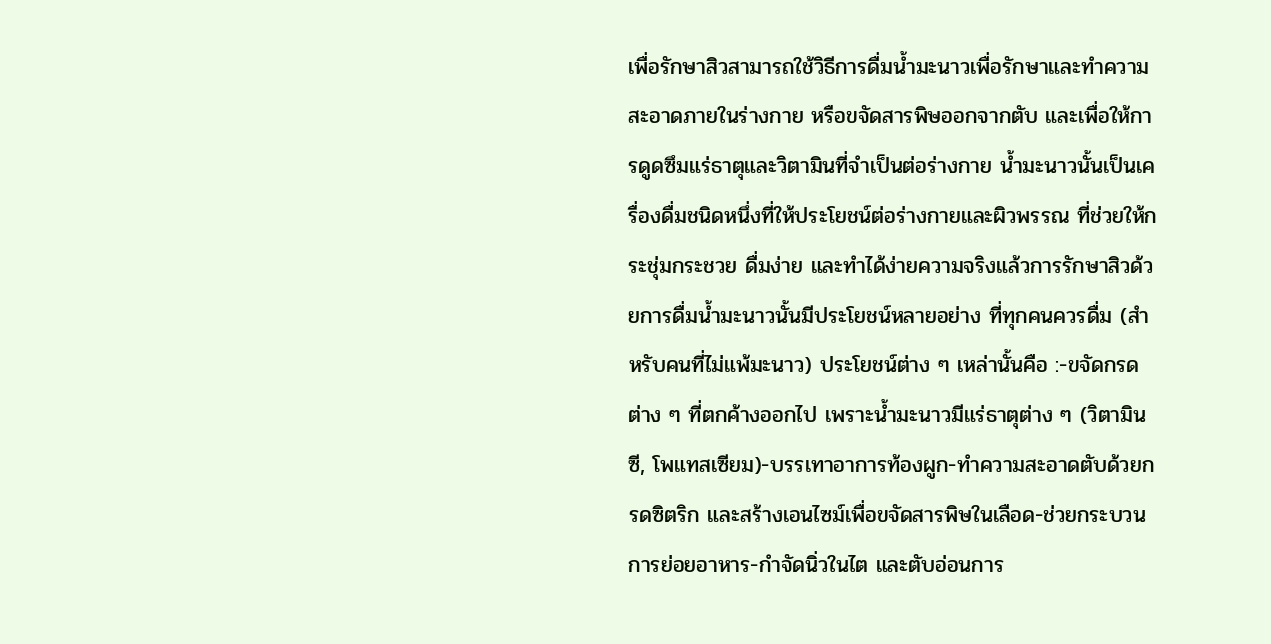เพื่อรักษาสิวสามารถใช้วิธีการดื่มน้ำมะนาวเพื่อรักษาและทำความสะอาดภายในร่างกาย หรือขจัดสารพิษออกจากตับ และเพื่อให้การดูดซึมแร่ธาตุและวิตามินที่จำเป็นต่อร่างกาย น้ำมะนาวนั้นเป็นเครื่องดื่มชนิดหนึ่งที่ให้ประโยชน์ต่อร่างกายและผิวพรรณ ที่ช่วยให้กระชุ่มกระชวย ดื่มง่าย และทำได้ง่ายความจริงแล้วการรักษาสิวด้วยการดื่มน้ำมะนาวนั้นมีประโยชน์หลายอย่าง ที่ทุกคนควรดื่ม (สำหรับคนที่ไม่แพ้มะนาว) ประโยชน์ต่าง ๆ เหล่านั้นคือ :-ขจัดกรดต่าง ๆ ที่ตกค้างออกไป เพราะน้ำมะนาวมีแร่ธาตุต่าง ๆ (วิตามินซี, โพแทสเซียม)-บรรเทาอาการท้องผูก-ทำความสะอาดตับด้วยกรดซิตริก และสร้างเอนไซม์เพื่อขจัดสารพิษในเลือด-ช่วยกระบวนการย่อยอาหาร-กำจัดนิ่วในไต และตับอ่อนการ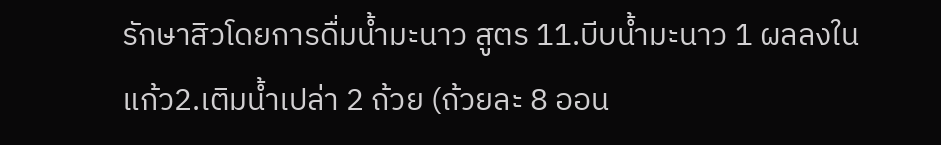รักษาสิวโดยการดื่มน้ำมะนาว สูตร 11.บีบน้ำมะนาว 1 ผลลงในแก้ว2.เติมน้ำเปล่า 2 ถ้วย (ถ้วยละ 8 ออน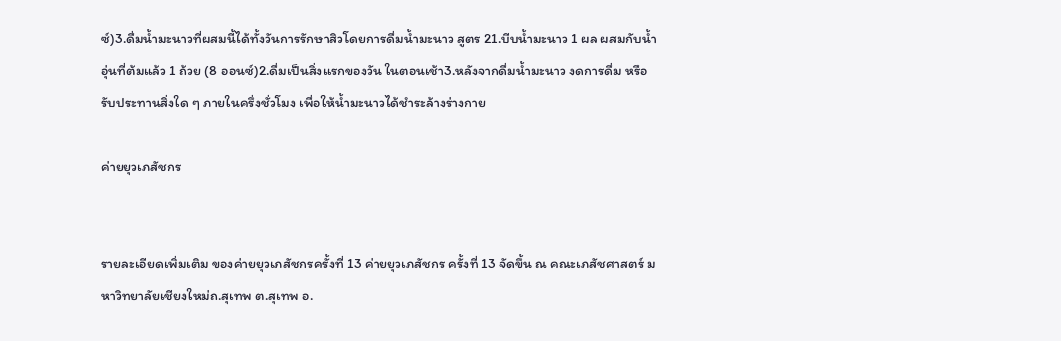ซ์)3.ดื่มน้ำมะนาวที่ผสมนี้ได้ทั้งวันการรักษาสิวโดยการดื่มน้ำมะนาว สูตร 21.บีบน้ำมะนาว 1 ผล ผสมกับน้ำอุ่นที่ต้มแล้ว 1 ถ้วย (8 ออนซ์)2.ดื่มเป็นสิ่งแรกของวัน ในตอนเช้า3.หลังจากดื่มน้ำมะนาว งดการดื่ม หรือรับประทานสิ่งใด ๆ ภายในครึ่งชั่วโมง เพื่อให้น้ำมะนาวได้ชำระล้างร่างกาย

ค่ายยุวเภสัชกร


รายละเอียดเพิ่มเติม ของค่ายยุวเภสัชกรครั้งที่ 13 ค่ายยุวเภสัชกร ครั้งที่ 13 จัดขึ้น ณ คณะเภสัชศาสตร์ มหาวิทยาลัยเชียงใหม่ถ.สุเทพ ต.สุเทพ อ.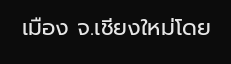เมือง จ.เชียงใหม่โดย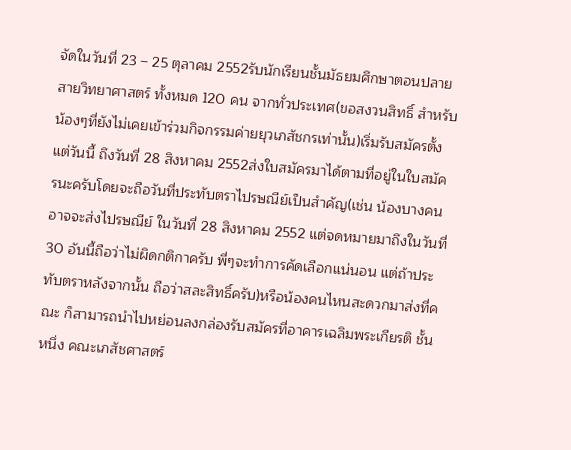จัดในวันที่ 23 – 25 ตุลาคม 2552รับนักเรียนชั้นมัธยมศึกษาตอนปลาย สายวิทยาศาสตร์ ทั้งหมด 120 คน จากทั่วประเทศ(ขอสงวนสิทธิ์ สำหรับน้องๆที่ยังไม่เคยเข้าร่วมกิจกรรมค่ายยุวเภสัชกรเท่านั้น)เริ่มรับสมัครตั้งแต่วันนี้ ถึงวันที่ 28 สิงหาคม 2552ส่งใบสมัครมาได้ตามที่อยู่ในใบสมัครนะครับโดยจะถือวันที่ประทับตราไปรษณีย์เป็นสำคัญ(เช่น น้องบางคน อาจจะส่งไปรษณีย์ ในวันที่ 28 สิงหาคม 2552 แต่จดหมายมาถึงในวันที่ 30 อันนี้ถือว่าไม่ผิดกติกาครับ พี่ๆจะทำการคัดเลือกแน่นอน แต่ถ้าประทับตราหลังจากนั้น ถือว่าสละสิทธิ์ครับ)หรือน้องคนไหนสะดวกมาส่งที่คณะ ก็สามารถนำไปหย่อนลงกล่องรับสมัครที่อาคารเฉลิมพระเกียรติ ชั้นหนึ่ง คณะเภสัชศาสตร์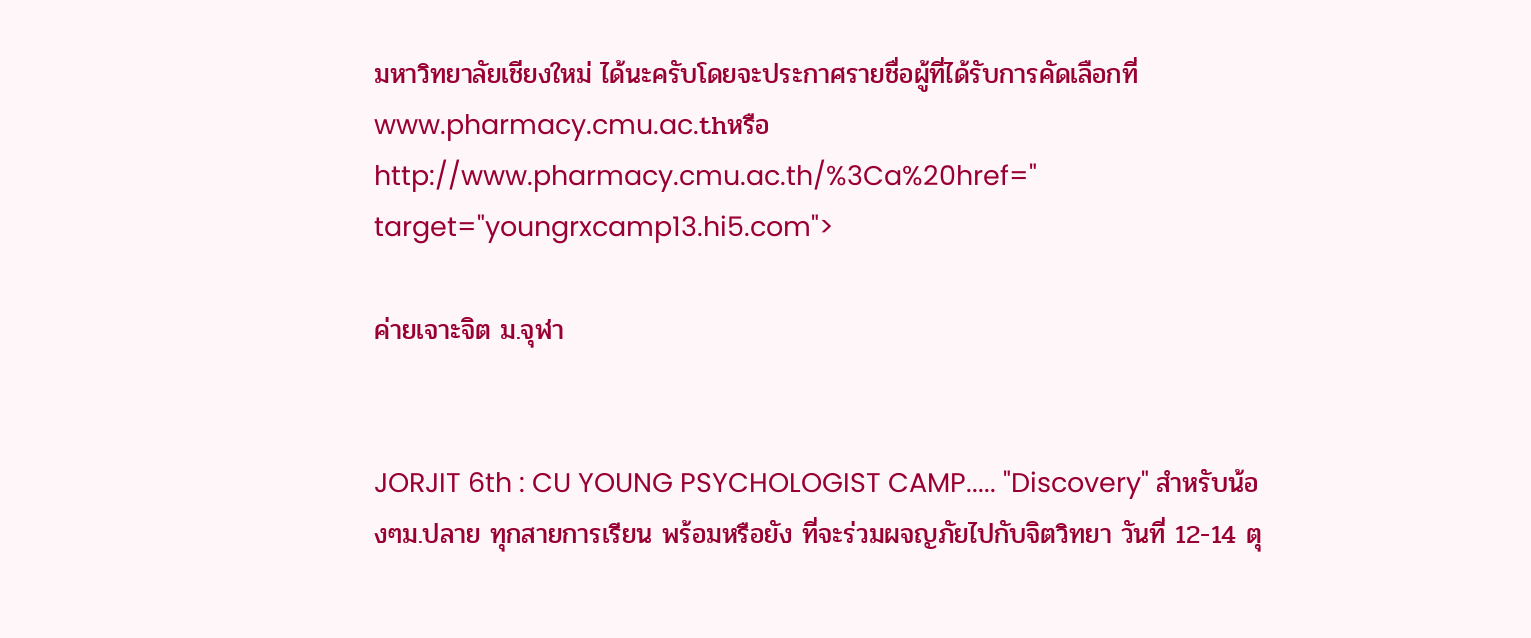มหาวิทยาลัยเชียงใหม่ ได้นะครับโดยจะประกาศรายชื่อผู้ที่ได้รับการคัดเลือกที่ www.pharmacy.cmu.ac.thหรือ http://www.pharmacy.cmu.ac.th/%3Ca%20href=" target="youngrxcamp13.hi5.com">

ค่ายเจาะจิต ม.จุฬา


JORJIT 6th : CU YOUNG PSYCHOLOGIST CAMP..... "Discovery" สำหรับน้องๆม.ปลาย ทุกสายการเรียน พร้อมหรือยัง ที่จะร่วมผจญภัยไปกับจิตวิทยา วันที่ 12-14 ตุ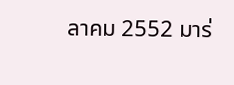ลาคม 2552 มาร่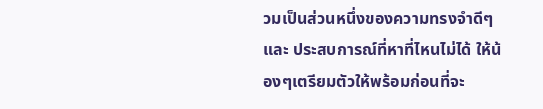วมเป็นส่วนหนึ่งของความทรงจำดีๆ และ ประสบการณ์ที่หาที่ไหนไม่ได้ ให้น้องๆเตรียมตัวให้พร้อมก่อนที่จะ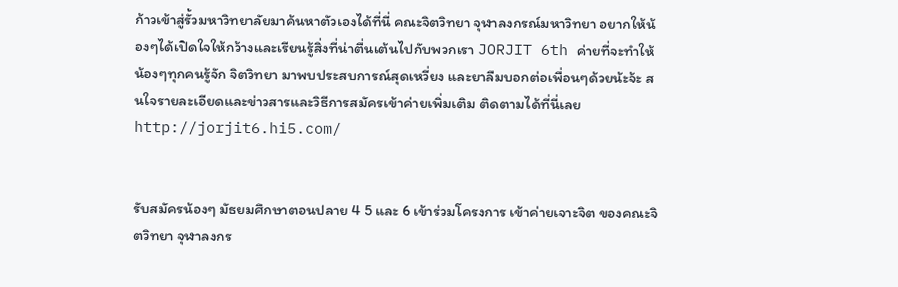ก้าวเข้าสู่รั้วมหาวิทยาลัยมาค้นหาตัวเองได้ที่นี่ คณะจิตวิทยา จุฬาลงกรณ์มหาวิทยา อยากให้น้องๆได้เปิดใจให้กว้างและเรียนรู้สิ่งที่น่าตื่นเต้นไปกับพวกเรา JORJIT 6th ค่ายที่จะทำให้น้องๆทุกคนรู้จัก จิตวิทยา มาพบประสบการณ์สุดเหวี่ยง และยาลืมบอกต่อเพื่อนๆด้วยน้ะจ้ะ สนใจรายละเอียดและข่าวสารและวิธีการสมัครเข้าค่ายเพิ่มเติม ติดตามได้ที่นี่เลยhttp://jorjit6.hi5.com/


รับสมัครน้องๆ มัธยมศึกษาตอนปลาย 4 5 และ 6 เข้าร่วมโครงการ เข้าค่ายเจาะจิต ของคณะจิตวิทยา จุฬาลงกร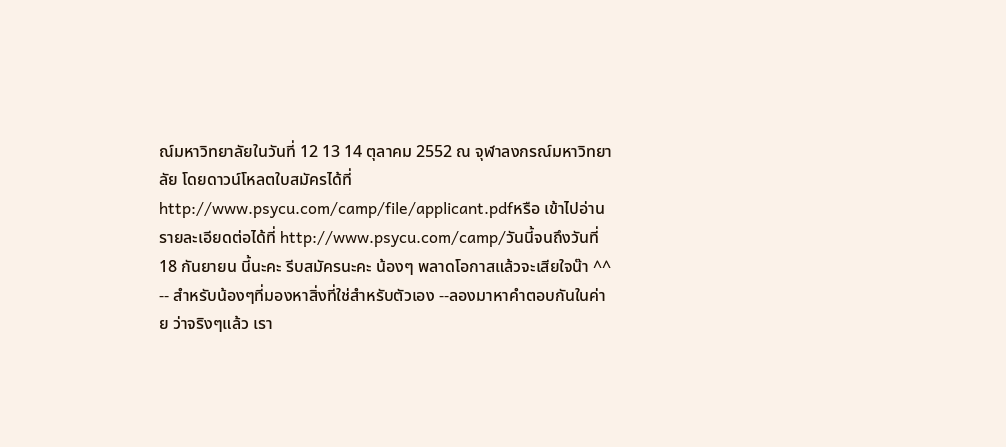ณ์มหาวิทยาลัยในวันที่ 12 13 14 ตุลาคม 2552 ณ จุฬาลงกรณ์มหาวิทยาลัย โดยดาวน์โหลตใบสมัครได้ที่ http://www.psycu.com/camp/file/applicant.pdfหรือ เข้าไปอ่านรายละเอียดต่อได้ที่ http://www.psycu.com/camp/วันนี้จนถึงวันที่ 18 กันยายน นี้นะคะ รีบสมัครนะคะ น้องๆ พลาดโอกาสแล้วจะเสียใจน๊า ^^ -- สำหรับน้องๆที่มองหาสิ่งที่ใช่สำหรับตัวเอง --ลองมาหาคำตอบกันในค่าย ว่าจริงๆแล้ว เรา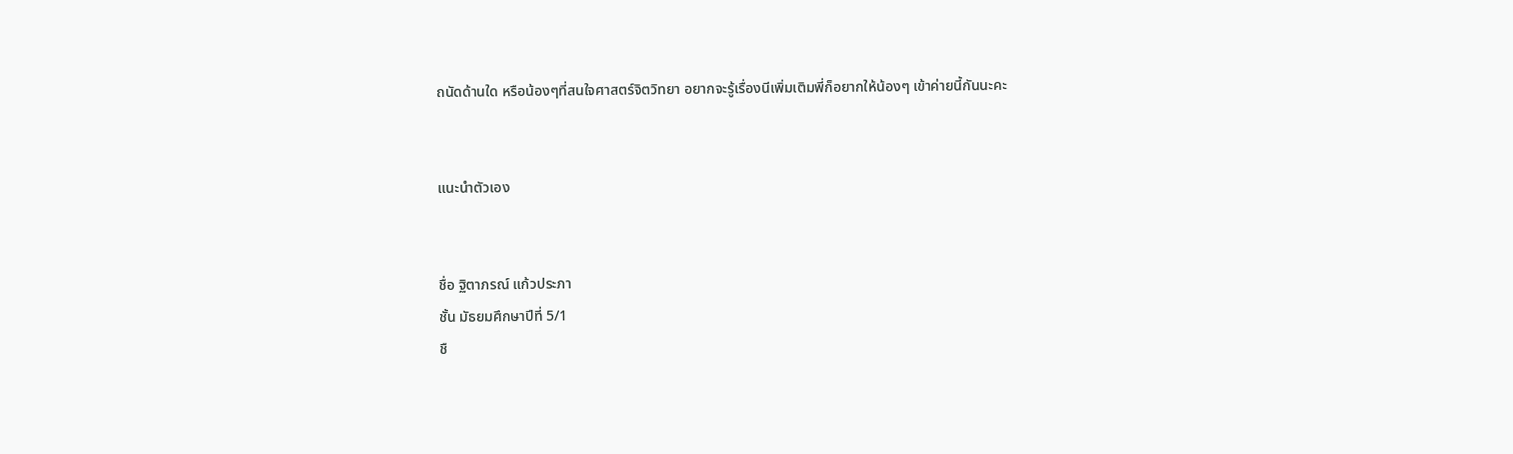ถนัดด้านใด หรือน้องๆที่สนใจศาสตร์จิตวิทยา อยากจะรู้เรื่องนีเพิ่มเติมพี่ก็อยากให้น้องๆ เข้าค่ายนี้กันนะคะ


แนะนำตัวเอง


ชื่อ ฐิตาภรณ์ แก้วประภา
ชั้น มัธยมศึกษาปีที่ 5/1
ชื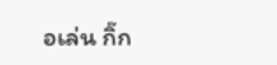อเล่น กิ๊ก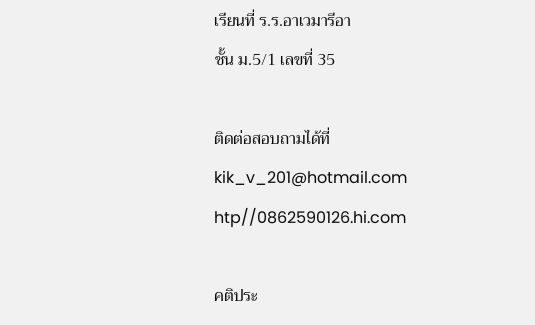เรียนที่ ร.ร.อาเวมารีอา
ชั้น ม.5/1 เลขที่ 35

ติดต่อสอบถามได้ที่
kik_v_201@hotmail.com
htp//0862590126.hi.com

คติประ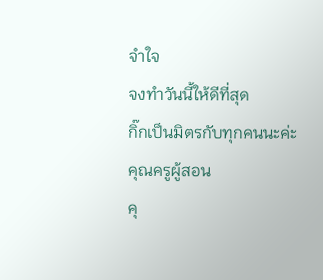จำใจ
จงทำวันนี้ให้ดีที่สุด
กิ๊กเป็นมิตรกับทุกคนนะค่ะ
คุณครูผู้สอน
คุ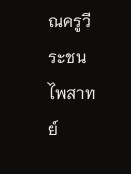ณครูวีระชน ไพสาทย์